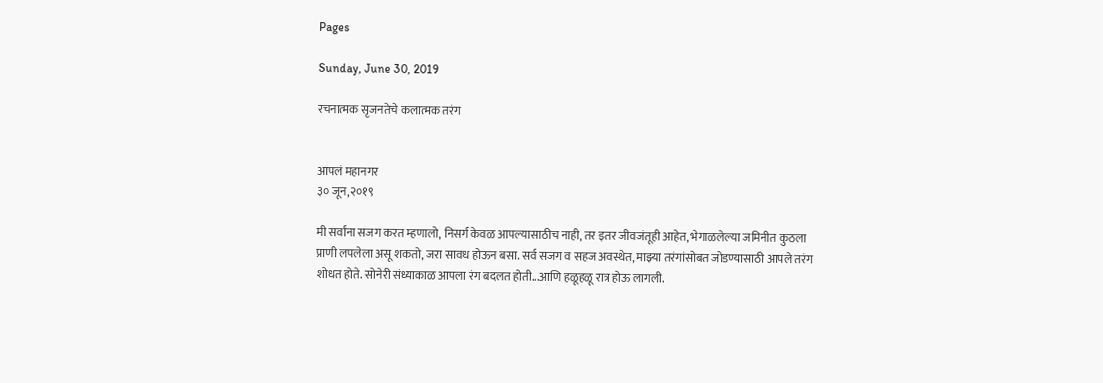Pages

Sunday, June 30, 2019

रचनात्मक सृजनतेचे कलात्मक तरंग


आपलं महानगर
३० जून,२०१९

मी सर्वांना सजग करत म्हणालो, निसर्ग केवळ आपल्यासाठीच नाही, तर इतर जीवजंतूही आहेत, भेगाळलेल्या जमिनीत कुठला प्राणी लपलेला असू शकतो, जरा सावध होऊन बसा. सर्व सजग व सहज अवस्थेत, माझ्या तरंगांसोबत जोडण्यासाठी आपले तरंग शोधत होते. सोनेरी संध्याकाळ आपला रंग बदलत होती...आणि हळूहळू रात्र होऊ लागली.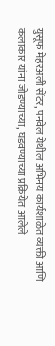युसूफ मेहरअली सेंटर, पनवेल येथील अभिनय कार्यशाळेत व्यक्ती आणि कलाकार यांना जोडण्याच्या, घडवण्याच्या प्रक्रियेत आलेले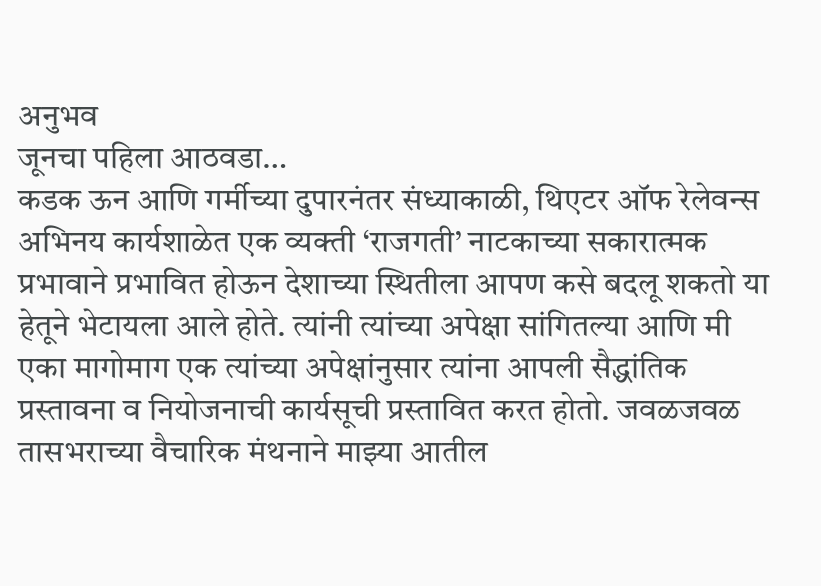अनुभव
जूनचा पहिला आठवडा…
कडक ऊन आणि गर्मीच्या दुपारनंतर संध्याकाळी, थिएटर ऑफ रेलेवन्स अभिनय कार्यशाळेत एक व्यक्ती ‘राजगती’ नाटकाच्या सकारात्मक प्रभावाने प्रभावित होऊन देशाच्या स्थितीला आपण कसे बदलू शकतो या हेतूने भेटायला आले होते. त्यांनी त्यांच्या अपेक्षा सांगितल्या आणि मी एका मागोमाग एक त्यांच्या अपेक्षांनुसार त्यांना आपली सैद्धांतिक प्रस्तावना व नियोजनाची कार्यसूची प्रस्तावित करत होतो. जवळजवळ तासभराच्या वैचारिक मंथनाने माझ्या आतील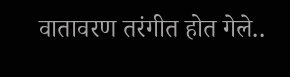वातावरण तरंगीत होत गेले..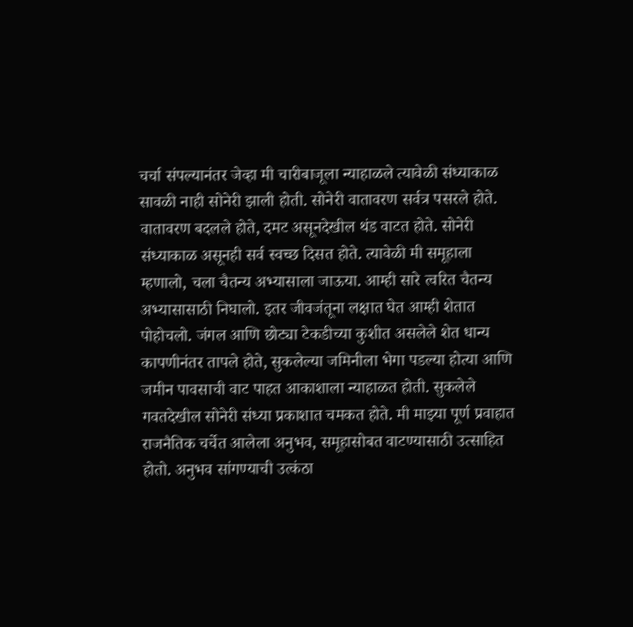चर्चा संपल्यानंतर जेव्हा मी चारीबाजूला न्याहाळले त्यावेळी संध्याकाळ सावळी नाही सोनेरी झाली होती. सोनेरी वातावरण सर्वत्र पसरले होते. वातावरण बदलले होते, दमट असूनदेखील थंड वाटत होते. सोनेरी संध्याकाळ असूनही सर्व स्वच्छ दिसत होते. त्यावेळी मी समूहाला म्हणालो, चला चैतन्य अभ्यासाला जाऊया. आम्ही सारे त्वरित चैतन्य अभ्यासासाठी निघालो. इतर जीवजंतूना लक्षात घेत आम्ही शेतात पोहोचलो. जंगल आणि छोट्या टेकडीच्या कुशीत असलेले शेत धान्य कापणीनंतर तापले होते, सुकलेल्या जमिनीला भेगा पडल्या होत्या आणि जमीन पावसाची वाट पाहत आकाशाला न्याहाळत होती. सुकलेले गवतदेखील सोनेरी संध्या प्रकाशात चमकत होते. मी माझ्या पूर्ण प्रवाहात राजनैतिक चर्चेत आलेला अनुभव, समूहासोबत वाटण्यासाठी उत्साहित होतो. अनुभव सांगण्याची उत्कंठा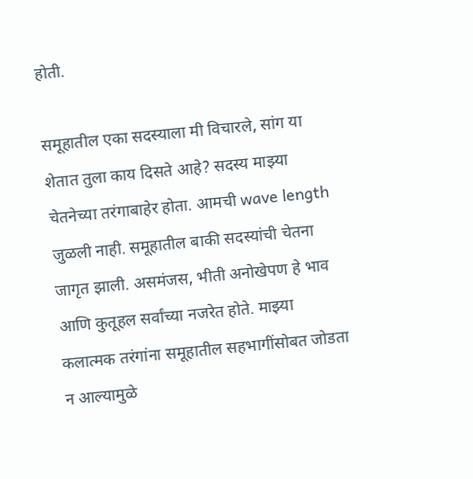होती.

समूहातील एका सदस्याला मी विचारले, सांग या शेतात तुला काय दिसते आहे? सदस्य माझ्या चेतनेच्या तरंगाबाहेर होता. आमची wave length जुळली नाही. समूहातील बाकी सदस्यांची चेतना जागृत झाली. असमंजस, भीती अनोखेपण हे भाव आणि कुतूहल सर्वांच्या नजरेत होते. माझ्या कलात्मक तरंगांना समूहातील सहभागींसोबत जोडता न आल्यामुळे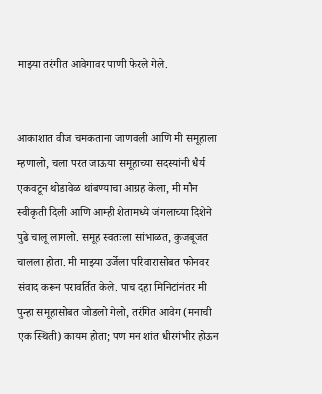माझ्या तरंगीत आवेगावर पाणी फेरले गेले.


आकाशात वीज चमकताना जाणवली आणि मी समूहाला म्हणालो, चला परत जाऊया समूहाच्या सदस्यांनी धैर्य एकवटून थोडावेळ थांबण्याचा आग्रह केला, मी मौन स्वीकृती दिली आणि आम्ही शेतामध्ये जंगलाच्या दिशेने पुढे चालू लागलो. समूह स्वतःला सांभाळत, कुजबूजत चालला होता. मी माझ्या उर्जेला परिवारासोबत फोनवर संवाद करून परावर्तित केले. पाच दहा मिनिटांनंतर मी पुन्हा समूहासोबत जोडलो गेलो, तरंगित आवेग (मनाची एक स्थिती) कायम होता; पण मन शांत धीरगंभीर होऊन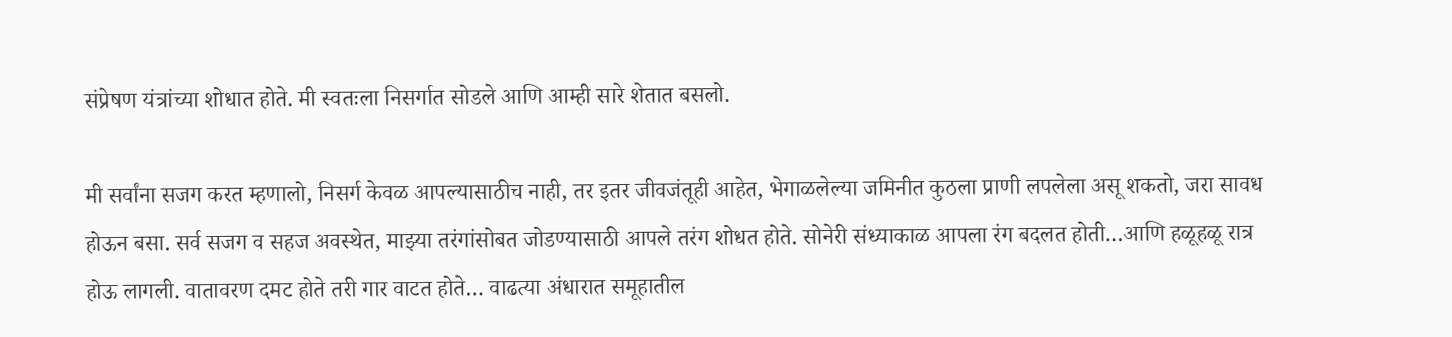संप्रेषण यंत्रांच्या शोधात होते. मी स्वतःला निसर्गात सोडले आणि आम्ही सारे शेतात बसलो.

मी सर्वांना सजग करत म्हणालो, निसर्ग केवळ आपल्यासाठीच नाही, तर इतर जीवजंतूही आहेत, भेगाळलेल्या जमिनीत कुठला प्राणी लपलेला असू शकतो, जरा सावध होऊन बसा. सर्व सजग व सहज अवस्थेत, माझ्या तरंगांसोबत जोडण्यासाठी आपले तरंग शोधत होते. सोनेरी संध्याकाळ आपला रंग बदलत होती…आणि हळूहळू रात्र होऊ लागली. वातावरण दमट होते तरी गार वाटत होते… वाढत्या अंधारात समूहातील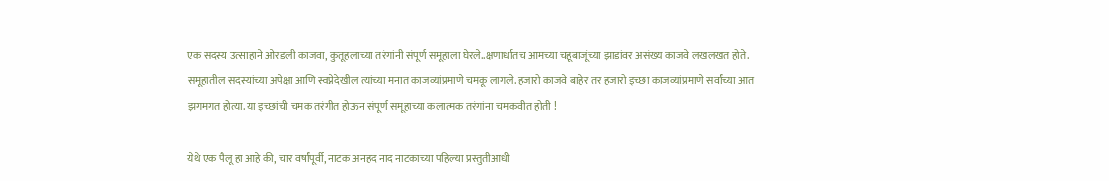एक सदस्य उत्साहाने ओरडली काजवा, कुतूहलाच्या तरंगांनी संपूर्ण समूहाला घेरले..क्षणार्धातच आमच्या चहूबाजूंच्या झाडांवर असंख्य काजवे लखलखत होते. समूहातील सदस्यांच्या अपेक्षा आणि स्वप्नेदेखील त्यांच्या मनात काजव्यांप्रमाणे चमकू लागले. हजारो काजवे बाहेर तर हजारो इच्छा काजव्यांप्रमाणे सर्वांच्या आत झगमगत होत्या. या इच्छांची चमक तरंगीत होऊन संपूर्ण समूहाच्या कलात्मक तरंगांना चमकवीत होती !

येथे एक पैलू हा आहे की, चार वर्षांपूर्वी, नाटक अनहद नाद नाटकाच्या पहिल्या प्रस्तुतीआधी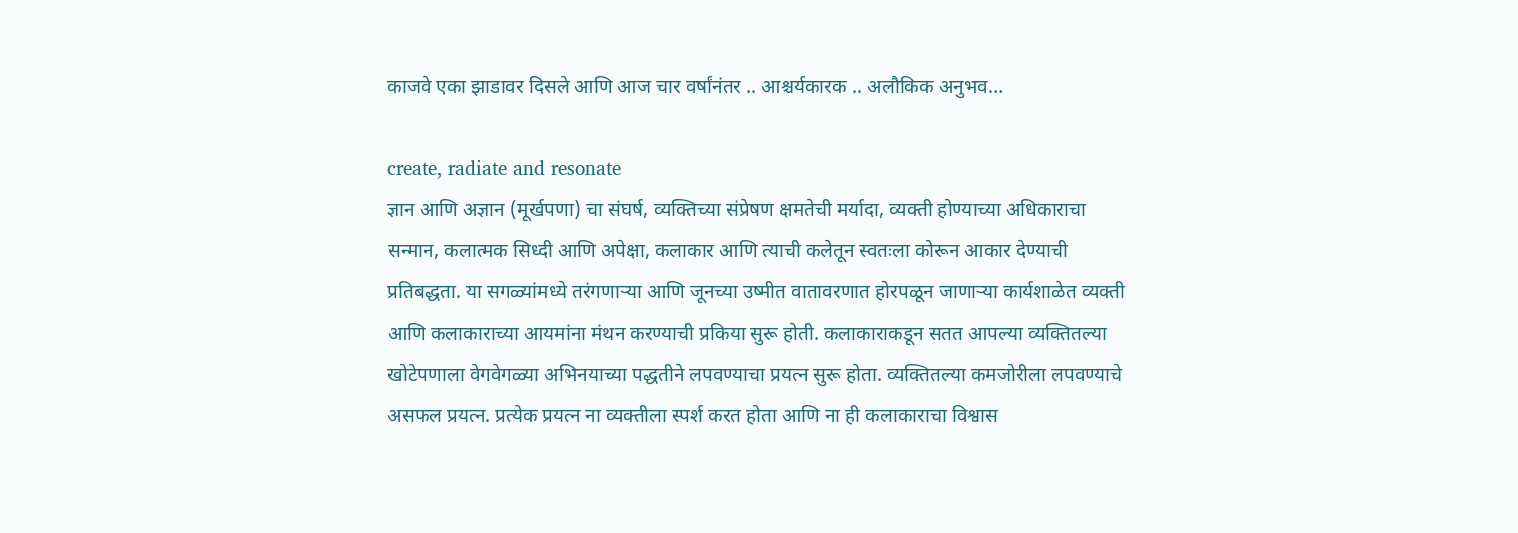काजवे एका झाडावर दिसले आणि आज चार वर्षांनंतर .. आश्चर्यकारक .. अलौकिक अनुभव…

create, radiate and resonate
ज्ञान आणि अज्ञान (मूर्खपणा) चा संघर्ष, व्यक्तिच्या संप्रेषण क्षमतेची मर्यादा, व्यक्ती होण्याच्या अधिकाराचा सन्मान, कलात्मक सिध्दी आणि अपेक्षा, कलाकार आणि त्याची कलेतून स्वतःला कोरून आकार देण्याची प्रतिबद्धता. या सगळ्यांमध्ये तरंगणार्‍या आणि जूनच्या उष्मीत वातावरणात होरपळून जाणार्‍या कार्यशाळेत व्यक्ती आणि कलाकाराच्या आयमांना मंथन करण्याची प्रकिया सुरू होती. कलाकाराकडून सतत आपल्या व्यक्तितल्या खोटेपणाला वेगवेगळ्या अभिनयाच्या पद्धतीने लपवण्याचा प्रयत्न सुरू होता. व्यक्तितल्या कमजोरीला लपवण्याचे असफल प्रयत्न. प्रत्येक प्रयत्न ना व्यक्तीला स्पर्श करत होता आणि ना ही कलाकाराचा विश्वास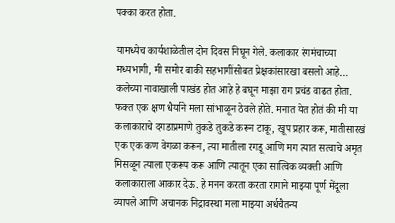पक्का करत होता.

यामध्येच कार्यशाळेतील दोन दिवस निघून गेले. कलाकार रंगमंचाच्या मध्यभागी, मी समोर बाकी सहभागींसोबत प्रेक्षकांसारखा बसलो आहे… कलेच्या नावाखाली पाखंड होत आहे हे बघून माझा राग प्रचंड वाढत होता. फक्त एक क्षण धैर्याने मला सांभाळून ठेवले होते. मनात येत होतं की मी या कलाकाराचे दगडाप्रमाणे तुकडे तुकडे करून टाकू, खूप प्रहार करू, मातीसारखं एक एक कण वेगळा करून, त्या मातीला रगडू आणि मग त्यात सत्वाचे अमृत मिसळून त्याला एकरूप करू आणि त्यातून एका सात्विक व्यक्ती आणि कलाकाराला आकार देऊ. हे मनन करता करता रागाने माझ्या पूर्ण मेंदूला व्यापले आणि अचानक निद्रावस्था मला माझ्या अर्धचैतन्य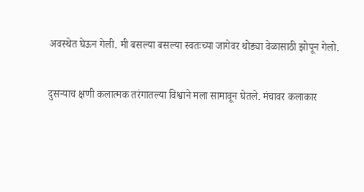अवस्थेत घेऊन गेली. मी बसल्या बसल्या स्वतःच्या जागेवर थोड्या वेळासाठी झोपून गेलो.

दुसर्‍याच क्षणी कलात्मक तरंगातल्या विश्वाने मला सामावून घेतले. मंचावर कलाकार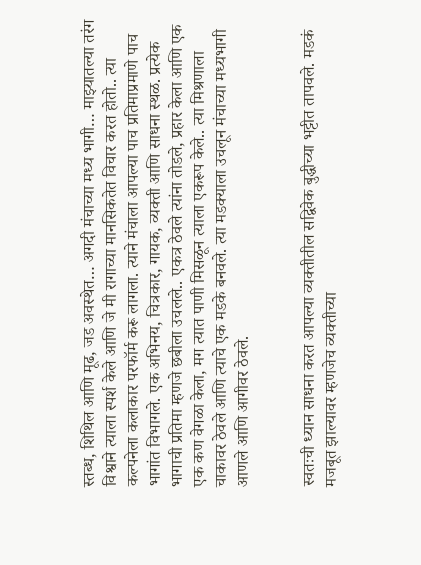स्तब्ध, शिथिल आणि मूढ, जड अवस्थेत… अगदी मंचाच्या मध्य भागी… माझ्यातल्या तरंग विश्वाने त्याला स्पर्श केले आणि जे मी रागाच्या मानसिकतेत विचार करत होतो.. त्या कल्पनेला कलाकार परफॉर्म करू लागला. त्याने मंचाला आपल्या पाच प्रतिमाप्रमाणे पाच भागांत विभागले. एक अभिनय, चित्रकार, गायक, व्यक्ती आणि साधना स्थळ. प्रत्येक भागाची प्रतिमा म्हणजे छबीला उचलले.. एकत्र ठेवले त्यांना तोडले, प्रहार केला आणि एक एक कण वेगळा केला, मग त्यात पाणी मिसळून त्याला एकरूप केले.. त्या मिश्रणाला चाकावर ठेवले आणि त्याचे एक मडके बनवले. त्या मडक्याला उचलून मंचाच्या मध्यभागी आणले आणि आगीवर ठेवले.


स्वतःची ध्यान साधना करत आपल्या व्यक्तीतील सद्विवेक बुद्धीच्या भट्टीत तापवले. मडकं मजबूत झाल्यावर म्हणजेच व्यक्तीच्या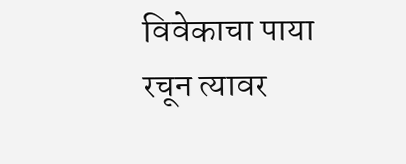विवेकाचा पाया रचून त्यावर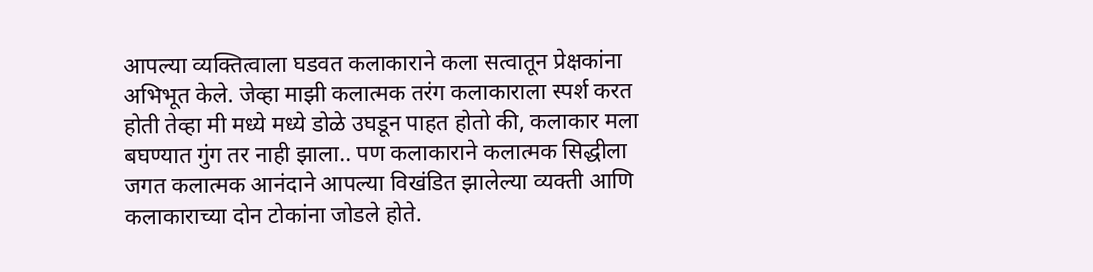आपल्या व्यक्तित्वाला घडवत कलाकाराने कला सत्वातून प्रेक्षकांना अभिभूत केले. जेव्हा माझी कलात्मक तरंग कलाकाराला स्पर्श करत होती तेव्हा मी मध्ये मध्ये डोळे उघडून पाहत होतो की, कलाकार मला बघण्यात गुंग तर नाही झाला.. पण कलाकाराने कलात्मक सिद्धीला जगत कलात्मक आनंदाने आपल्या विखंडित झालेल्या व्यक्ती आणि कलाकाराच्या दोन टोकांना जोडले होते.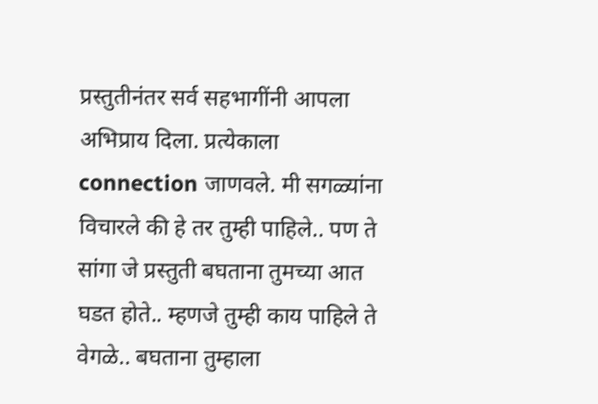प्रस्तुतीनंतर सर्व सहभागींनी आपला अभिप्राय दिला. प्रत्येकाला connection जाणवले. मी सगळ्यांना विचारले की हे तर तुम्ही पाहिले.. पण ते सांगा जे प्रस्तुती बघताना तुमच्या आत घडत होते.. म्हणजे तुम्ही काय पाहिले ते वेगळे.. बघताना तुम्हाला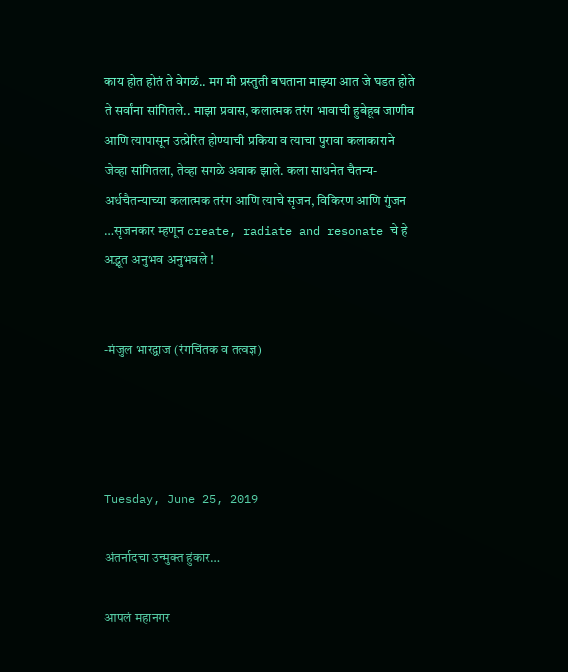काय होत होतं ते वेगळं.. मग मी प्रस्तुती बघताना माझ्या आत जे घडत होते ते सर्वांना सांगितले.. माझा प्रवास, कलात्मक तरंग भावाची हुबेहूब जाणीव आणि त्यापासून उत्प्रेरित होण्याची प्रकिया व त्याचा पुरावा कलाकाराने जेव्हा सांगितला, तेव्हा सगळे अवाक झाले. कला साधनेत चैतन्य-अर्धचैतन्याच्या कलात्मक तरंग आणि त्याचे सृजन, विकिरण आणि गुंजन …सृजनकार म्हणून create, radiate and resonate चे हे अद्भूत अनुभव अनुभवले !


-मंजुल भारद्वाज (रंगचिंतक व तत्वज्ञ)




Tuesday, June 25, 2019

अंतर्नादचा उन्मुक्त हुंकार…

आपलं महानगर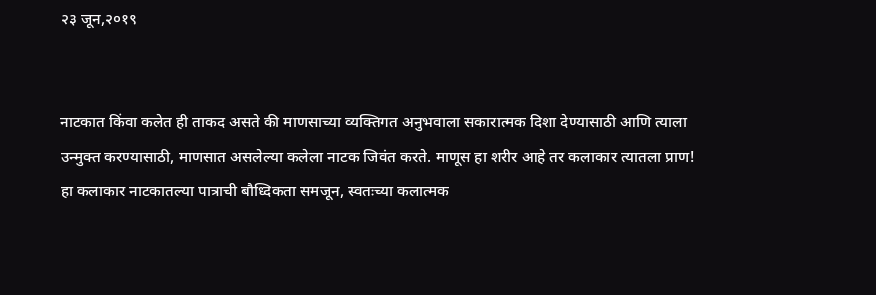२३ जून,२०१९


नाटकात किंवा कलेत ही ताकद असते की माणसाच्या व्यक्तिगत अनुभवाला सकारात्मक दिशा देण्यासाठी आणि त्याला उन्मुक्त करण्यासाठी, माणसात असलेल्या कलेला नाटक जिवंत करते. माणूस हा शरीर आहे तर कलाकार त्यातला प्राण! हा कलाकार नाटकातल्या पात्राची बौध्दिकता समजून, स्वतःच्या कलात्मक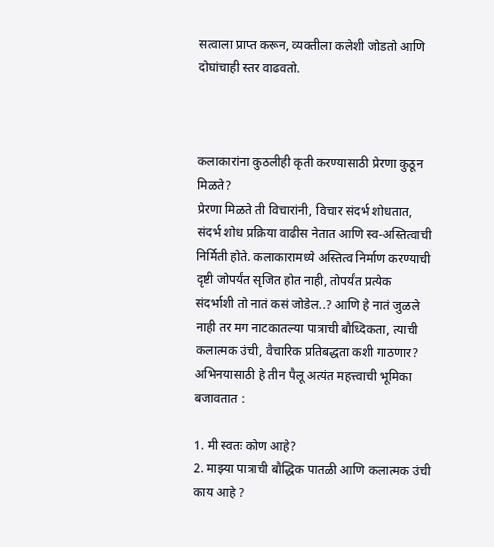सत्वाला प्राप्त करून, व्यक्तीला कलेशी जोडतो आणि दोघांचाही स्तर वाढवतो.



कलाकारांना कुठलीही कृती करण्यासाठी प्रेरणा कुठून मिळते?
प्रेरणा मिळते ती विचारांनी, विचार संदर्भ शोधतात, संदर्भ शोध प्रक्रिया वाढीस नेतात आणि स्व-अस्तित्वाची निर्मिती होते. कलाकारामध्ये अस्तित्व निर्माण करण्याची दृष्टी जोपर्यंत सृजित होत नाही, तोपर्यंत प्रत्येक संदर्भाशी तो नातं कसं जोडेल..? आणि हे नातं जुळले नाही तर मग नाटकातल्या पात्राची बौध्दिकता, त्याची कलात्मक उंची, वैचारिक प्रतिबद्धता कशी गाठणार? अभिनयासाठी हे तीन पैलू अत्यंत महत्त्वाची भूमिका बजावतात :

1. मी स्वतः कोण आहे?
2. माझ्या पात्राची बौद्धिक पातळी आणि कलात्मक उंची काय आहे ?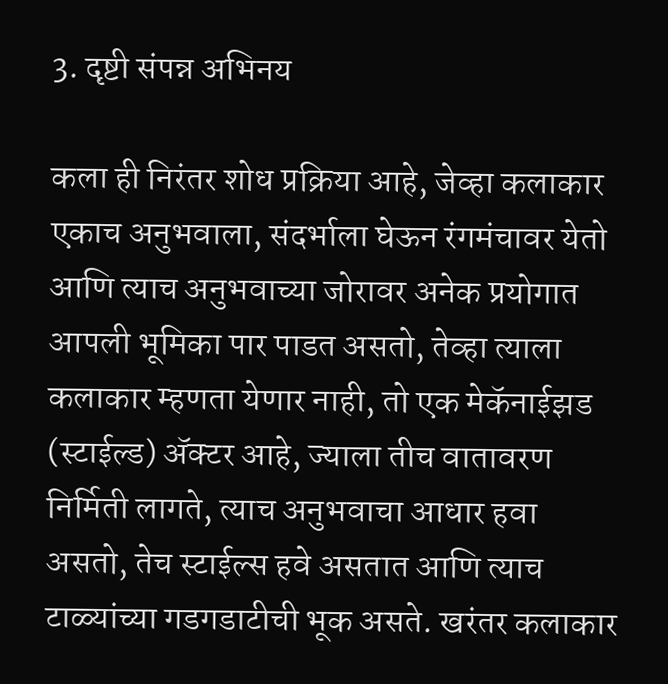3. दृष्टी संपन्न अभिनय

कला ही निरंतर शोध प्रक्रिया आहे, जेव्हा कलाकार एकाच अनुभवाला, संदर्भाला घेऊन रंगमंचावर येतो आणि त्याच अनुभवाच्या जोरावर अनेक प्रयोगात आपली भूमिका पार पाडत असतो, तेव्हा त्याला कलाकार म्हणता येणार नाही, तो एक मेकॅनाईझड (स्टाईल्ड) अ‍ॅक्टर आहे, ज्याला तीच वातावरण निर्मिती लागते, त्याच अनुभवाचा आधार हवा असतो, तेच स्टाईल्स हवे असतात आणि त्याच टाळ्यांच्या गडगडाटीची भूक असते. खरंतर कलाकार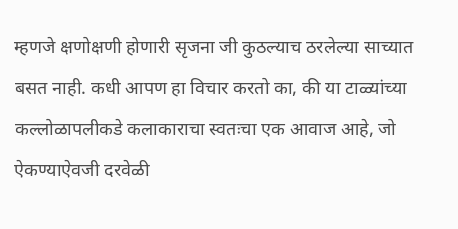म्हणजे क्षणोक्षणी होणारी सृजना जी कुठल्याच ठरलेल्या साच्यात बसत नाही. कधी आपण हा विचार करतो का, की या टाळ्यांच्या कल्लोळापलीकडे कलाकाराचा स्वतःचा एक आवाज आहे, जो ऐकण्याऐवजी दरवेळी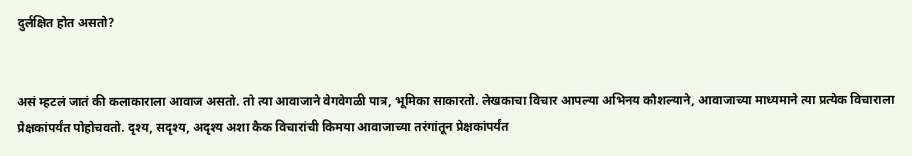दुर्लक्षित होत असतो?


असं म्हटलं जातं की कलाकाराला आवाज असतो. तो त्या आवाजाने वेगवेगळी पात्र, भूमिका साकारतो. लेखकाचा विचार आपल्या अभिनय कौशल्याने, आवाजाच्या माध्यमाने त्या प्रत्येक विचाराला प्रेक्षकांपर्यंत पोहोचवतो. दृश्य, सदृश्य, अदृश्य अशा कैक विचारांची किमया आवाजाच्या तरंगांतून प्रेक्षकांपर्यंत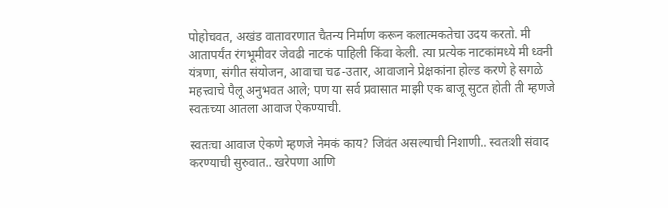पोहोचवत, अखंड वातावरणात चैतन्य निर्माण करून कलात्मकतेचा उदय करतो. मी आतापर्यंत रंगभूमीवर जेवढी नाटकं पाहिली किंवा केली. त्या प्रत्येक नाटकांमध्ये मी ध्वनी यंत्रणा, संगीत संयोजन, आवाचा चढ-उतार, आवाजाने प्रेक्षकांना होल्ड करणे हे सगळे महत्त्वाचे पैलू अनुभवत आले; पण या सर्व प्रवासात माझी एक बाजू सुटत होती ती म्हणजे स्वतःच्या आतला आवाज ऐकण्याची.

स्वतःचा आवाज ऐकणे म्हणजे नेमकं काय? जिवंत असल्याची निशाणी.. स्वतःशी संवाद करण्याची सुरुवात.. खरेपणा आणि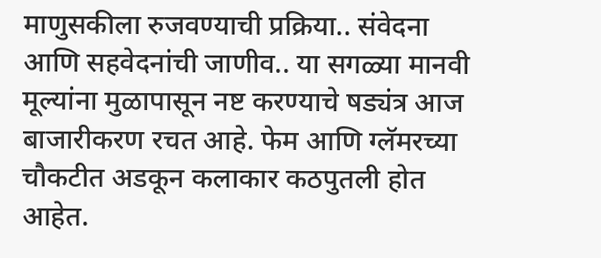माणुसकीला रुजवण्याची प्रक्रिया.. संवेदना आणि सहवेदनांची जाणीव.. या सगळ्या मानवी मूल्यांना मुळापासून नष्ट करण्याचे षड्यंत्र आज बाजारीकरण रचत आहे. फेम आणि ग्लॅमरच्या चौकटीत अडकून कलाकार कठपुतली होत आहेत.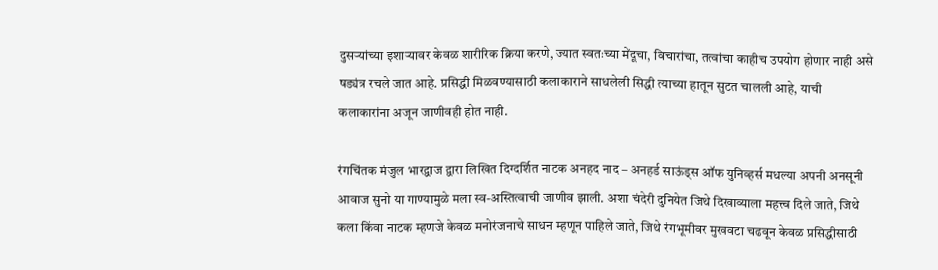दुसर्‍यांच्या इशार्‍यावर केवळ शारीरिक क्रिया करणे, ज्यात स्वतःच्या मेंदूचा, विचारांचा, तत्वांचा काहीच उपयोग होणार नाही असे षड्यंत्र रचले जात आहे. प्रसिद्धी मिळवण्यासाठी कलाकाराने साधलेली सिद्धी त्याच्या हातून सुटत चालली आहे, याची कलाकारांना अजून जाणीवही होत नाही.

रंगचिंतक मंजुल भारद्वाज द्वारा लिखित दिग्दर्शित नाटक अनहद नाद – अनहर्ड साऊंड्स ऑफ युनिव्हर्स मधल्या अपनी अनसूनी आवाज सुनो या गाण्यामुळे मला स्व-अस्तित्वाची जाणीव झाली. अशा चंदेरी दुनियेत जिथे दिखाव्याला महत्त्व दिले जाते, जिथे कला किंवा नाटक म्हणजे केवळ मनोरंजनाचे साधन म्हणून पाहिले जाते, जिथे रंगभूमीवर मुखवटा चढवून केवळ प्रसिद्धीसाठी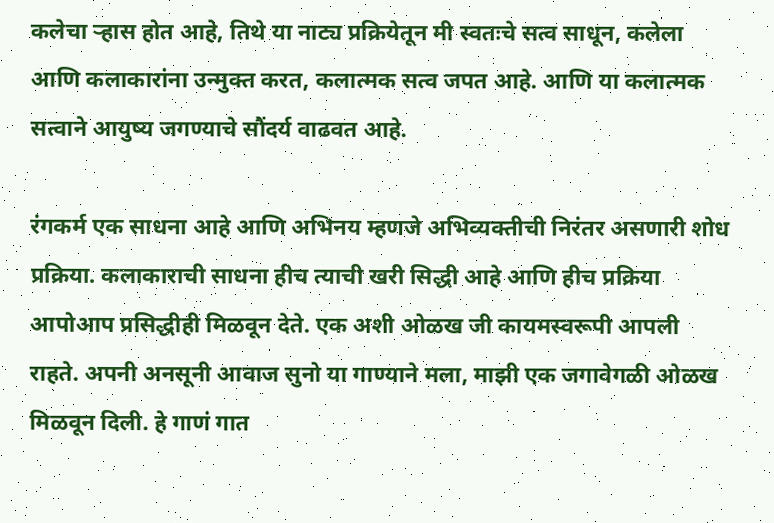कलेचा र्‍हास होत आहे, तिथे या नाट्य प्रक्रियेतून मी स्वतःचे सत्व साधून, कलेला आणि कलाकारांना उन्मुक्त करत, कलात्मक सत्व जपत आहे. आणि या कलात्मक सत्वाने आयुष्य जगण्याचे सौंदर्य वाढवत आहे.

रंगकर्म एक साधना आहे आणि अभिनय म्हणजे अभिव्यक्तीची निरंतर असणारी शोध प्रक्रिया. कलाकाराची साधना हीच त्याची खरी सिद्धी आहे आणि हीच प्रक्रिया आपोआप प्रसिद्धीही मिळवून देते. एक अशी ओळख जी कायमस्वरूपी आपली राहते. अपनी अनसूनी आवाज सुनो या गाण्याने मला, माझी एक जगावेगळी ओळख मिळवून दिली. हे गाणं गात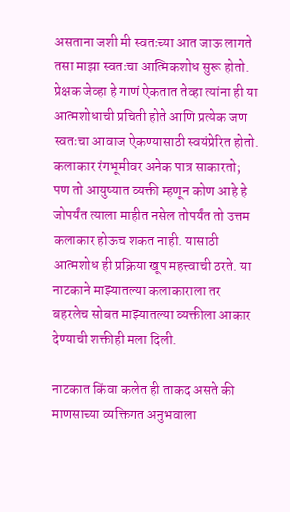असताना जशी मी स्वतःच्या आत जाऊ लागते तसा माझा स्वतःचा आत्मिकशोध सुरू होतो. प्रेक्षक जेव्हा हे गाणं ऐकतात तेव्हा त्यांना ही या आत्मशोधाची प्रचिती होते आणि प्रत्येक जण स्वतःचा आवाज ऐकण्यासाठी स्वयंप्रेरित होतो. कलाकार रंगभूमीवर अनेक पात्र साकारतो; पण तो आयुष्यात व्यक्ती म्हणून कोण आहे हे जोपर्यंत त्याला माहीत नसेल तोपर्यंत तो उत्तम कलाकार होऊच शकत नाही. यासाठी आत्मशोध ही प्रक्रिया खूप महत्त्वाची ठरते. या नाटकाने माझ्यातल्या कलाकाराला तर बहरलेच सोबत माझ्यातल्या व्यक्तीला आकार देण्याची शक्तीही मला दिली.

नाटकात किंवा कलेत ही ताकद असते की माणसाच्या व्यक्तिगत अनुभवाला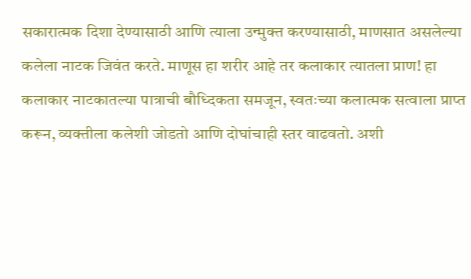सकारात्मक दिशा देण्यासाठी आणि त्याला उन्मुक्त करण्यासाठी, माणसात असलेल्या कलेला नाटक जिवंत करते. माणूस हा शरीर आहे तर कलाकार त्यातला प्राण! हा कलाकार नाटकातल्या पात्राची बौध्दिकता समजून, स्वतःच्या कलात्मक सत्वाला प्राप्त करून, व्यक्तीला कलेशी जोडतो आणि दोघांचाही स्तर वाढवतो. अशी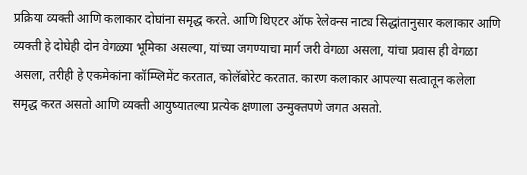प्रक्रिया व्यक्ती आणि कलाकार दोघांना समृद्ध करते. आणि थिएटर ऑफ रेलेवन्स नाट्य सिद्धांतानुसार कलाकार आणि व्यक्ती हे दोघेही दोन वेगळ्या भूमिका असल्या, यांच्या जगण्याचा मार्ग जरी वेगळा असला, यांचा प्रवास ही वेगळा असला, तरीही हे एकमेकांना कॉम्प्लिमेंट करतात, कोलॅबोरेट करतात. कारण कलाकार आपल्या सत्वातून कलेला समृद्ध करत असतो आणि व्यक्ती आयुष्यातल्या प्रत्येक क्षणाला उन्मुक्तपणे जगत असतो.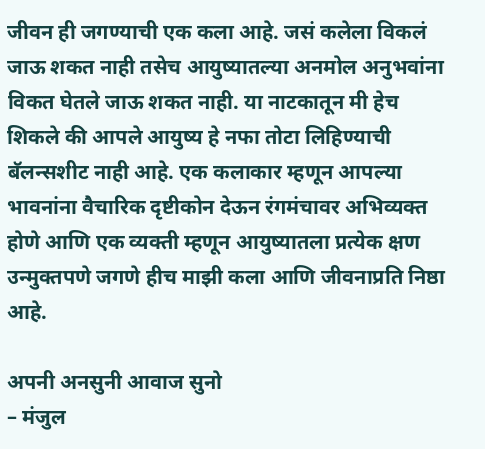जीवन ही जगण्याची एक कला आहे. जसं कलेला विकलं जाऊ शकत नाही तसेच आयुष्यातल्या अनमोल अनुभवांना विकत घेतले जाऊ शकत नाही. या नाटकातून मी हेच शिकले की आपले आयुष्य हे नफा तोटा लिहिण्याची बॅलन्सशीट नाही आहे. एक कलाकार म्हणून आपल्या भावनांना वैचारिक दृष्टीकोन देऊन रंगमंचावर अभिव्यक्त होणे आणि एक व्यक्ती म्हणून आयुष्यातला प्रत्येक क्षण उन्मुक्तपणे जगणे हीच माझी कला आणि जीवनाप्रति निष्ठा आहे.

अपनी अनसुनी आवाज सुनो
– मंजुल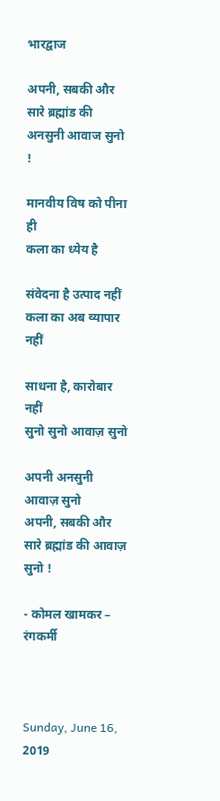भारद्वाज

अपनी, सबकी और सारे ब्रह्मांड की
अनसुनी आवाज सुनो !

मानवीय विष को पीना ही
कला का ध्येय है

संवेदना है उत्पाद नहीं
कला का अब व्यापार नहीं

साधना है, कारोबार नहीं
सुनो सुनो आवाज़ सुनो

अपनी अनसुनी आवाज़ सुनो
अपनी, सबकी और सारे ब्रह्मांड की आवाज़ सुनो !

- कोमल खामकर – रंगकर्मी



Sunday, June 16, 2019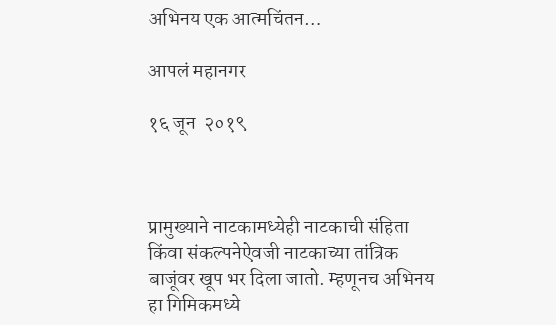अभिनय एक आत्मचिंतन…

आपलं महानगर

१६ जून  २०१९



प्रामुख्याने नाटकामध्येही नाटकाची संहिता किंवा संकल्पनेऐवजी नाटकाच्या तांत्रिक बाजूंवर खूप भर दिला जातो. म्हणूनच अभिनय हा गिमिकमध्ये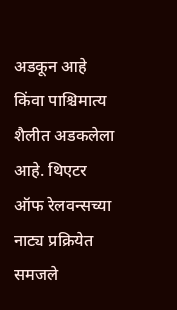अडकून आहे किंवा पाश्चिमात्य शैलीत अडकलेला आहे. थिएटर ऑफ रेलवन्सच्या नाट्य प्रक्रियेत समजले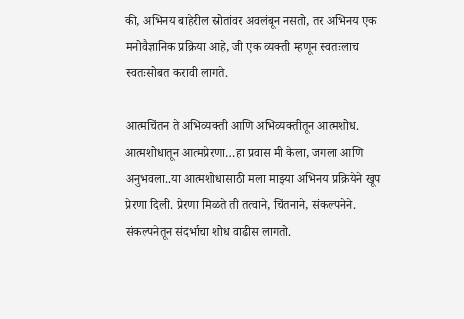की, अभिनय बाहेरील स्रोतांवर अवलंबून नसतो, तर अभिनय एक मनोवैज्ञानिक प्रक्रिया आहे, जी एक व्यक्ती म्हणून स्वतःलाच स्वतःसोबत करावी लागते.

आत्मचिंतन ते अभिव्यक्ती आणि अभिव्यक्तीतून आत्मशोध. आत्मशोधातून आत्मप्रेरणा…हा प्रवास मी केला, जगला आणि अनुभवला..या आत्मशोधासाठी मला माझ्या अभिनय प्रक्रियेने खूप प्रेरणा दिली. प्रेरणा मिळते ती तत्वाने, चिंतनाने, संकल्पनेने. संकल्पनेतून संदर्भाचा शोध वाढीस लागतो.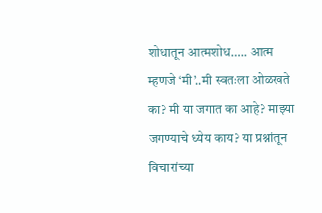शोधातून आत्मशोध….. आत्म म्हणजे ‘मी’..मी स्वतःला ओळखते का? मी या जगात का आहे? माझ्या जगण्याचे ध्येय काय? या प्रश्नांतून विचारांच्या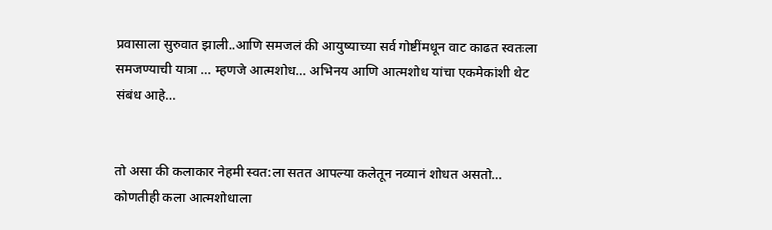प्रवासाला सुरुवात झाली..आणि समजलं की आयुष्याच्या सर्व गोष्टींमधून वाट काढत स्वतःला समजण्याची यात्रा … म्हणजे आत्मशोध… अभिनय आणि आत्मशोध यांचा एकमेकांशी थेट संबंध आहे…


तो असा की कलाकार नेहमी स्वत:ला सतत आपल्या कलेतून नव्यानं शोधत असतो… कोणतीही कला आत्मशोधाला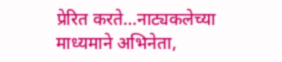प्रेरित करते…नाट्यकलेच्या माध्यमाने अभिनेता,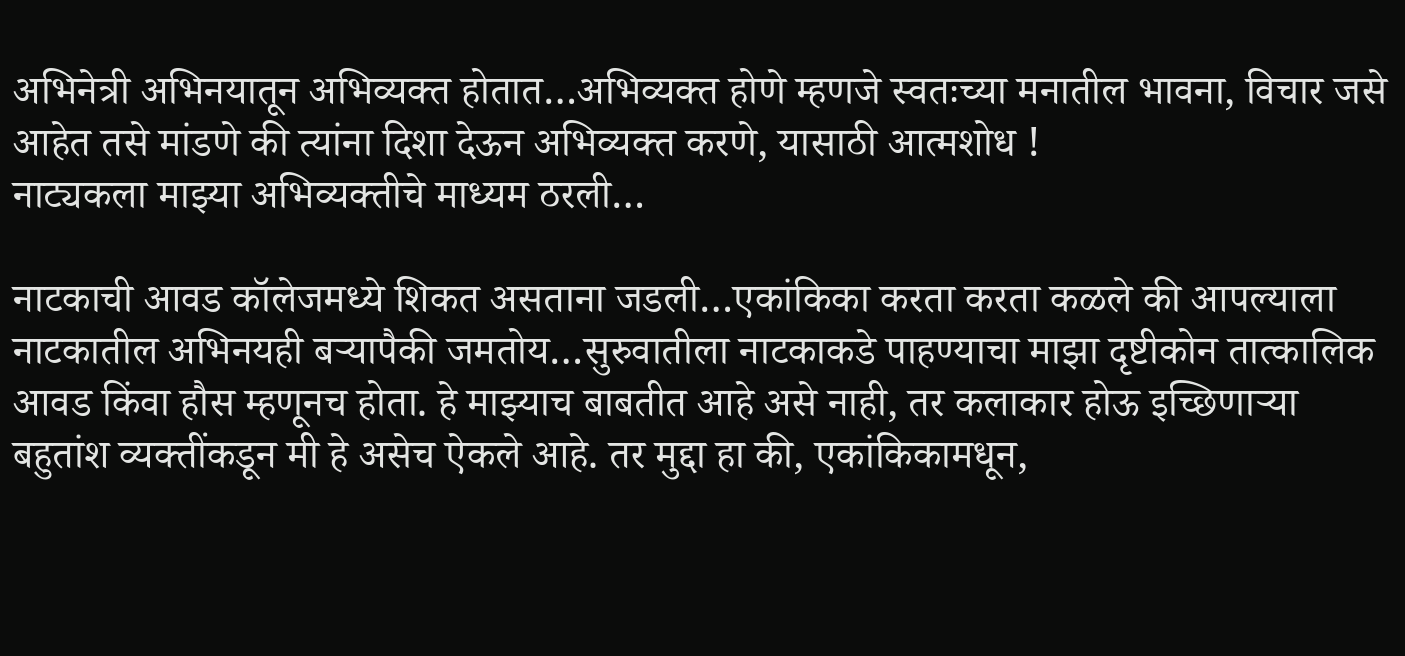अभिनेत्री अभिनयातून अभिव्यक्त होतात…अभिव्यक्त होणे म्हणजे स्वतःच्या मनातील भावना, विचार जसे आहेत तसे मांडणे की त्यांना दिशा देऊन अभिव्यक्त करणे, यासाठी आत्मशोध !
नाट्यकला माझ्या अभिव्यक्तीचे माध्यम ठरली…

नाटकाची आवड कॉलेजमध्ये शिकत असताना जडली…एकांकिका करता करता कळले की आपल्याला नाटकातील अभिनयही बर्‍यापैकी जमतोय…सुरुवातीला नाटकाकडे पाहण्याचा माझा दृष्टीकोन तात्कालिक आवड किंवा हौस म्हणूनच होता. हे माझ्याच बाबतीत आहे असे नाही, तर कलाकार होऊ इच्छिणार्‍या बहुतांश व्यक्तींकडून मी हे असेच ऐकले आहे. तर मुद्दा हा की, एकांकिकामधून,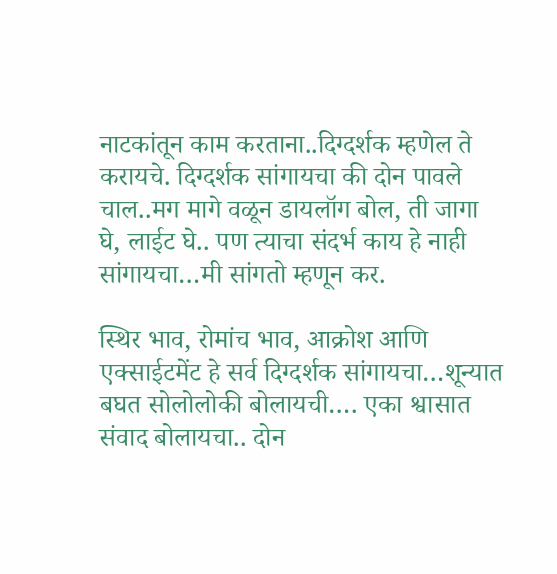नाटकांतून काम करताना..दिग्दर्शक म्हणेल ते करायचे. दिग्दर्शक सांगायचा की दोन पावले चाल..मग मागे वळून डायलॉग बोल, ती जागा घे, लाईट घे.. पण त्याचा संदर्भ काय हे नाही सांगायचा…मी सांगतो म्हणून कर.

स्थिर भाव, रोमांच भाव, आक्रोश आणि एक्साईटमेंट हे सर्व दिग्दर्शक सांगायचा…शून्यात बघत सोलोलोकी बोलायची…. एका श्वासात संवाद बोलायचा.. दोन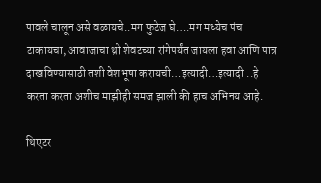पावले चालून असे वळायचे..मग फुटेज घे….मग मध्येच पंच टाकायचा, आवाजाचा थ्रो शेवटच्या रांगेपर्यंत जायला हवा आणि पात्र दाखविण्यासाठी तशी वेशभूषा करायची…इत्यादी…इत्यादी ..हे करता करता अशीच माझीही समज झाली की हाच अभिनय आहे.

थिएटर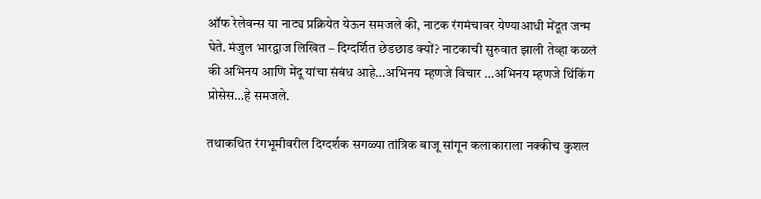ऑफ रेलेवन्स या नाट्य प्रक्रियेत येऊन समजले की, नाटक रंगमंचावर येण्याआधी मेंदूत जन्म घेते. मंजुल भारद्वाज लिखित – दिग्दर्शित छेडछाड क्यों? नाटकाची सुरुवात झाली तेव्हा कळलं की अभिनय आणि मेंदू यांचा संबंध आहे…अभिनय म्हणजे विचार …अभिनय म्हणजे थिंकिंग प्रोसेस…हे समजले.

तथाकथित रंगभूमीवरील दिग्दर्शक सगळ्या तांत्रिक बाजू सांगून कलाकाराला नक्कीच कुशल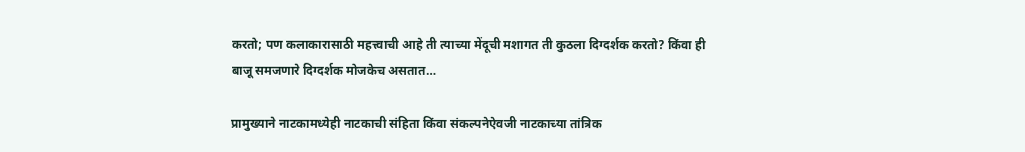करतो; पण कलाकारासाठी महत्त्वाची आहे ती त्याच्या मेंदूची मशागत ती कुठला दिग्दर्शक करतो? किंवा ही बाजू समजणारे दिग्दर्शक मोजकेच असतात…

प्रामुख्याने नाटकामध्येही नाटकाची संहिता किंवा संकल्पनेऐवजी नाटकाच्या तांत्रिक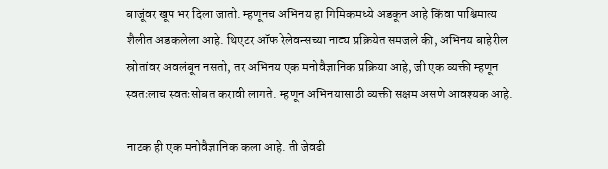बाजूंवर खूप भर दिला जातो. म्हणूनच अभिनय हा गिमिकमध्ये अडकून आहे किंवा पाश्चिमात्य शैलीत अडकलेला आहे. थिएटर ऑफ रेलेवन्सच्या नाट्य प्रक्रियेत समजले की, अभिनय बाहेरील स्रोतांवर अवलंबून नसतो, तर अभिनय एक मनोवैज्ञानिक प्रक्रिया आहे, जी एक व्यक्ती म्हणून स्वतःलाच स्वतःसोबत करावी लागते. म्हणून अभिनयासाठी व्यक्ती सक्षम असणे आवश्यक आहे.

नाटक ही एक मनोवैज्ञानिक कला आहे. ती जेवढी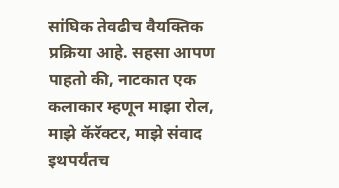सांघिक तेवढीच वैयक्तिक प्रक्रिया आहे. सहसा आपण पाहतो की, नाटकात एक कलाकार म्हणून माझा रोल, माझे कॅरॅक्टर, माझे संवाद इथपर्यंतच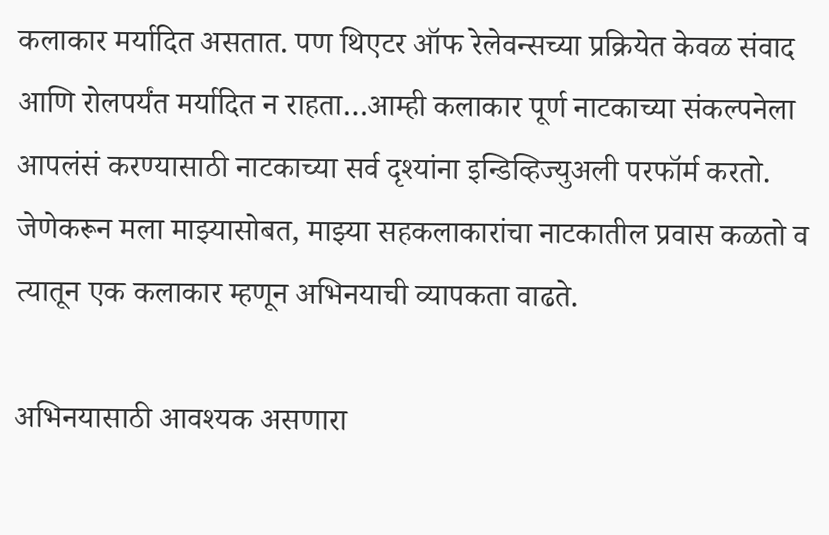कलाकार मर्यादित असतात. पण थिएटर ऑफ रेलेवन्सच्या प्रक्रियेत केवळ संवाद आणि रोलपर्यंत मर्यादित न राहता…आम्ही कलाकार पूर्ण नाटकाच्या संकल्पनेला आपलंसं करण्यासाठी नाटकाच्या सर्व दृश्यांना इन्डिव्हिज्युअली परफॉर्म करतो. जेणेकरून मला माझ्यासोबत, माझ्या सहकलाकारांचा नाटकातील प्रवास कळतो व त्यातून एक कलाकार म्हणून अभिनयाची व्यापकता वाढते.

अभिनयासाठी आवश्यक असणारा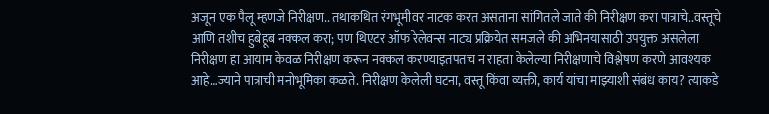अजून एक पैलू म्हणजे निरीक्षण.. तथाकथित रंगभूमीवर नाटक करत असताना सांगितले जाते की निरीक्षण करा पात्राचे..वस्तूचे आणि तशीच हुबेहूब नक्कल करा; पण थिएटर ऑफ रेलेवन्स नाट्य प्रक्रियेत समजले की अभिनयासाठी उपयुक्त असलेला निरीक्षण हा आयाम केवळ निरीक्षण करून नक्कल करण्याइतपतच न राहता केलेल्या निरीक्षणाचे विश्लेषण करणे आवश्यक आहे…ज्याने पात्राची मनोभूमिका कळते. निरीक्षण केलेली घटना, वस्तू किंवा व्यक्ती, कार्य यांचा माझ्याशी संबंध काय? त्याकडे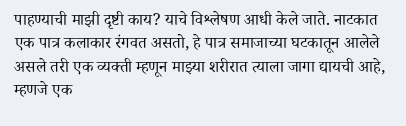पाहण्याची माझी दृष्टी काय? याचे विश्लेषण आधी केले जाते. नाटकात एक पात्र कलाकार रंगवत असतो, हे पात्र समाजाच्या घटकातून आलेले असले तरी एक व्यक्ती म्हणून माझ्या शरीरात त्याला जागा द्यायची आहे, म्हणजे एक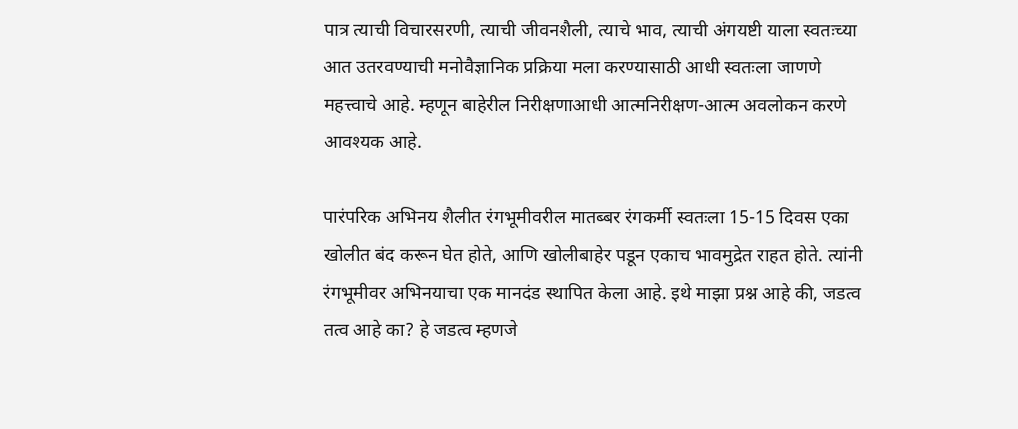पात्र त्याची विचारसरणी, त्याची जीवनशैली, त्याचे भाव, त्याची अंगयष्टी याला स्वतःच्या आत उतरवण्याची मनोवैज्ञानिक प्रक्रिया मला करण्यासाठी आधी स्वतःला जाणणे महत्त्वाचे आहे. म्हणून बाहेरील निरीक्षणाआधी आत्मनिरीक्षण-आत्म अवलोकन करणे आवश्यक आहे.

पारंपरिक अभिनय शैलीत रंगभूमीवरील मातब्बर रंगकर्मी स्वतःला 15-15 दिवस एका खोलीत बंद करून घेत होते, आणि खोलीबाहेर पडून एकाच भावमुद्रेत राहत होते. त्यांनी रंगभूमीवर अभिनयाचा एक मानदंड स्थापित केला आहे. इथे माझा प्रश्न आहे की, जडत्व तत्व आहे का? हे जडत्व म्हणजे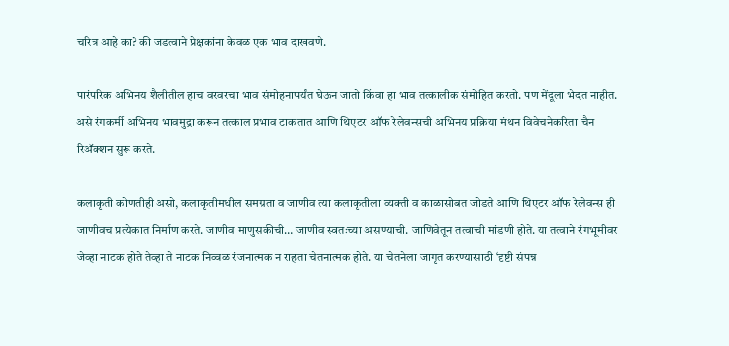चरित्र आहे का? की जडत्वाने प्रेक्षकांना केवळ एक भाव दाखवणे.

पारंपरिक अभिनय शैलीतील हाच वरवरचा भाव संमोहनापर्यंत घेऊन जातो किंवा हा भाव तत्कालीक संमोहित करतो. पण मेंदूला भेदत नाहीत. असे रंगकर्मी अभिनय भावमुद्रा करून तत्काल प्रभाव टाकतात आणि थिएटर ऑफ रेलेवन्सची अभिनय प्रक्रिया मंथन विवेचनेकरिता चैन रिअ‍ॅक्शन सुरू करते.

कलाकृती कोणतीही असो, कलाकृतीमधील समग्रता व जाणीव त्या कलाकृतीला व्यक्ती व काळासोबत जोडते आणि थिएटर ऑफ रेलेवन्स ही जाणीवच प्रत्येकात निर्माण करते. जाणीव माणुसकीची… जाणीव स्वतःच्या असण्याची. जाणिवेतून तत्वाची मांडणी होते. या तत्वाने रंगभूमीवर जेव्हा नाटक होते तेव्हा ते नाटक निव्वळ रंजनात्मक न राहता चेतनात्मक होते. या चेतनेला जागृत करण्यासाठी ‘दृष्टी संपन्न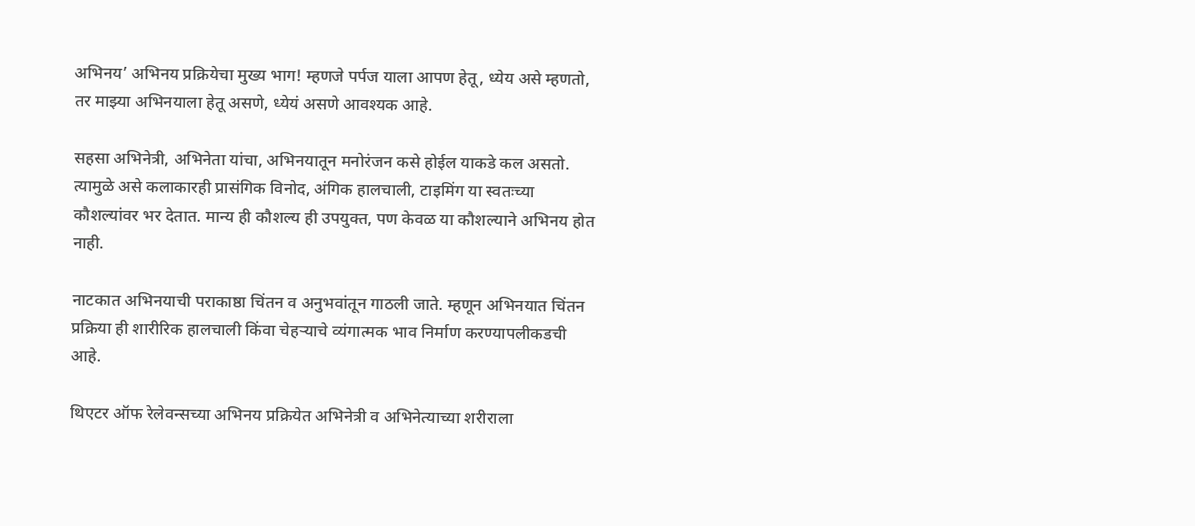अभिनय’ अभिनय प्रक्रियेचा मुख्य भाग! म्हणजे पर्पज याला आपण हेतू, ध्येय असे म्हणतो, तर माझ्या अभिनयाला हेतू असणे, ध्येयं असणे आवश्यक आहे.

सहसा अभिनेत्री, अभिनेता यांचा, अभिनयातून मनोरंजन कसे होईल याकडे कल असतो. त्यामुळे असे कलाकारही प्रासंगिक विनोद, अंगिक हालचाली, टाइमिंग या स्वतःच्या कौशल्यांवर भर देतात. मान्य ही कौशल्य ही उपयुक्त, पण केवळ या कौशल्याने अभिनय होत नाही.

नाटकात अभिनयाची पराकाष्ठा चिंतन व अनुभवांतून गाठली जाते. म्हणून अभिनयात चिंतन प्रक्रिया ही शारीरिक हालचाली किंवा चेहर्‍याचे व्यंगात्मक भाव निर्माण करण्यापलीकडची आहे.

थिएटर ऑफ रेलेवन्सच्या अभिनय प्रक्रियेत अभिनेत्री व अभिनेत्याच्या शरीराला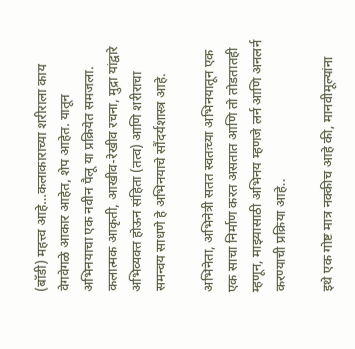(बॉडी) महत्त्व आहे…कलाकाराच्या शरीराला काय वेगवेगळे आकार आहेत, शेप आहेत. यातून अभिनयाचा एक नवीन पैलू या प्रक्रियेत समजला. कलात्मक आकृती, आखीव-रेखीव रचना, मुद्रा यांद्वारे अभिव्यक्त होऊन संहिता (तत्व) आणि शरीराचा समन्वय साधणे हे अभिनयाचे सौंदर्यशास्त्र आहे.

अभिनेता, अभिनेत्री सतत स्वतःच्या अभिनयातून एक एक साचा निर्माण करत असतात आणि तो तोडतातही म्हणून, माझ्यासाठी अभिनय म्हणजे लर्न आणि अनलर्न करण्याची प्रक्रिया आहे..

इथे एक गोष्ट मात्र नक्कीच आहे की, मानवीमूल्यांना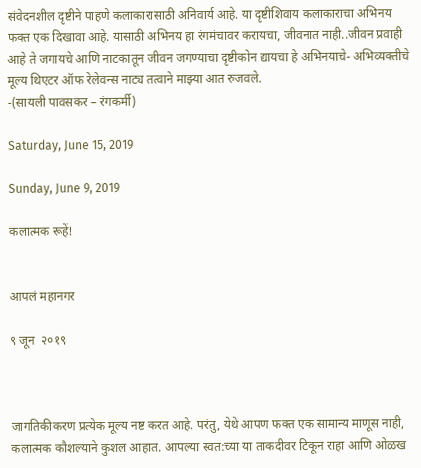संवेदनशील दृष्टीने पाहणे कलाकारासाठी अनिवार्य आहे. या दृष्टीशिवाय कलाकाराचा अभिनय फक्त एक दिखावा आहे. यासाठी अभिनय हा रंगमंचावर करायचा, जीवनात नाही..जीवन प्रवाही आहे ते जगायचे आणि नाटकातून जीवन जगण्याचा दृष्टीकोन द्यायचा हे अभिनयाचे- अभिव्यक्तीचे मूल्य थिएटर ऑफ रेलेवन्स नाट्य तत्वाने माझ्या आत रुजवले.
-(सायली पावसकर – रंगकर्मी)

Saturday, June 15, 2019

Sunday, June 9, 2019

कलात्मक रूहें!


आपलं महानगर

९ जून  २०१९



जागतिकीकरण प्रत्येक मूल्य नष्ट करत आहे. परंतु, येथे आपण फक्त एक सामान्य माणूस नाही, कलात्मक कौशल्याने कुशल आहात. आपल्या स्वत:च्या या ताकदीवर टिकून राहा आणि ओळख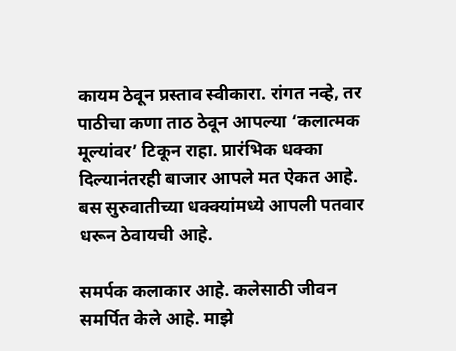कायम ठेवून प्रस्ताव स्वीकारा. रांगत नव्हे, तर पाठीचा कणा ताठ ठेवून आपल्या ‘कलात्मक मूल्यांवर’ टिकून राहा. प्रारंभिक धक्का दिल्यानंतरही बाजार आपले मत ऐकत आहे. बस सुरुवातीच्या धक्क्यांमध्ये आपली पतवार धरून ठेवायची आहे.

समर्पक कलाकार आहे. कलेसाठी जीवन समर्पित केले आहे. माझे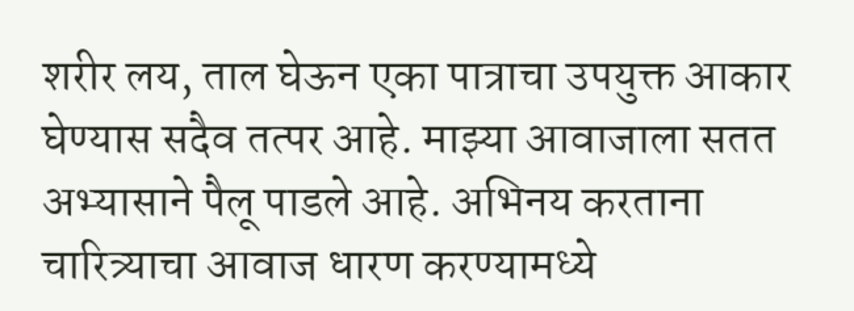शरीर लय, ताल घेऊन एका पात्राचा उपयुक्त आकार घेण्यास सदैव तत्पर आहे. माझ्या आवाजाला सतत अभ्यासाने पैलू पाडले आहे. अभिनय करताना चारित्र्याचा आवाज धारण करण्यामध्ये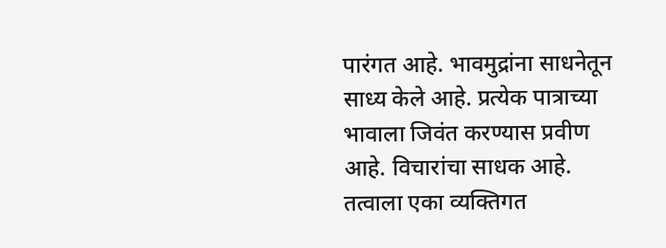पारंगत आहे. भावमुद्रांना साधनेतून साध्य केले आहे. प्रत्येक पात्राच्या भावाला जिवंत करण्यास प्रवीण आहे. विचारांचा साधक आहे. तत्वाला एका व्यक्तिगत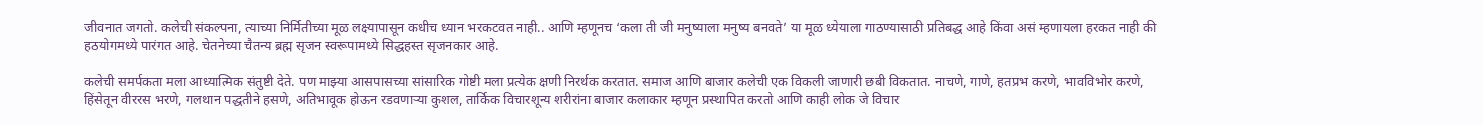जीवनात जगतो. कलेची संकल्पना, त्याच्या निर्मितीच्या मूळ लक्ष्यापासून कधीच ध्यान भरकटवत नाही.. आणि म्हणूनच ‘कला ती जी मनुष्याला मनुष्य बनवते’ या मूळ ध्येयाला गाठण्यासाठी प्रतिबद्ध आहे किंवा असं म्हणायला हरकत नाही की हठयोगमध्ये पारंगत आहे. चेतनेच्या चैतन्य ब्रह्म सृजन स्वरूपामध्ये सिद्धहस्त सृजनकार आहे.

कलेची समर्पकता मला आध्यात्मिक संतुष्टी देते. पण माझ्या आसपासच्या सांसारिक गोष्टी मला प्रत्येक क्षणी निरर्थक करतात. समाज आणि बाजार कलेची एक विकली जाणारी छबी विकतात. नाचणे, गाणे, हतप्रभ करणे, भावविभोर करणे, हिंसेतून वीररस भरणे, गलथान पद्धतीने हसणे, अतिभावूक होऊन रडवणार्‍या कुशल, तार्किक विचारशून्य शरीरांना बाजार कलाकार म्हणून प्रस्थापित करतो आणि काही लोक जे विचार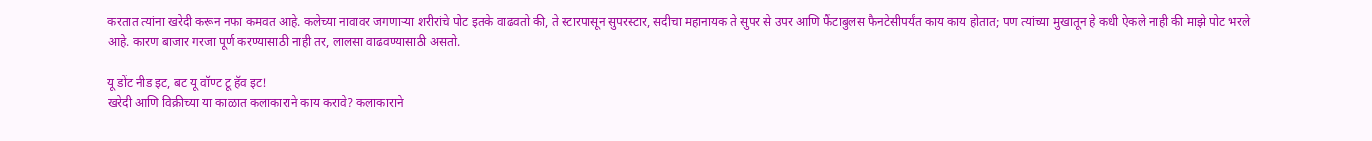करतात त्यांना खरेदी करून नफा कमवत आहे. कलेच्या नावावर जगणार्‍या शरीरांचे पोट इतके वाढवतो की, ते स्टारपासून सुपरस्टार, सदीचा महानायक ते सुपर से उपर आणि फैंटाबुलस फैनटेसीपर्यंत काय काय होतात; पण त्यांच्या मुखातून हे कधी ऐकले नाही की माझे पोट भरले आहे. कारण बाजार गरजा पूर्ण करण्यासाठी नाही तर, लालसा वाढवण्यासाठी असतो.

यू डोंट नीड इट, बट यू वॉण्ट टू हॅव इट!
खरेदी आणि विक्रीच्या या काळात कलाकाराने काय करावे? कलाकाराने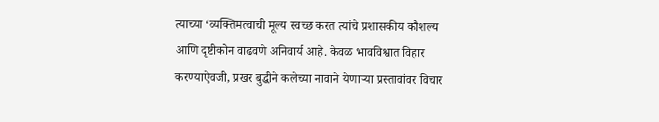त्याच्या ‘व्यक्तिमत्वाची मूल्य स्वच्छ करत त्यांचे प्रशासकीय कौशल्य आणि दृष्टीकोन वाढवणे अनिवार्य आहे. केवळ भावविश्वात विहार करण्याऐवजी, प्रखर बुद्धीने कलेच्या नावाने येणार्‍या प्रस्तावांवर विचार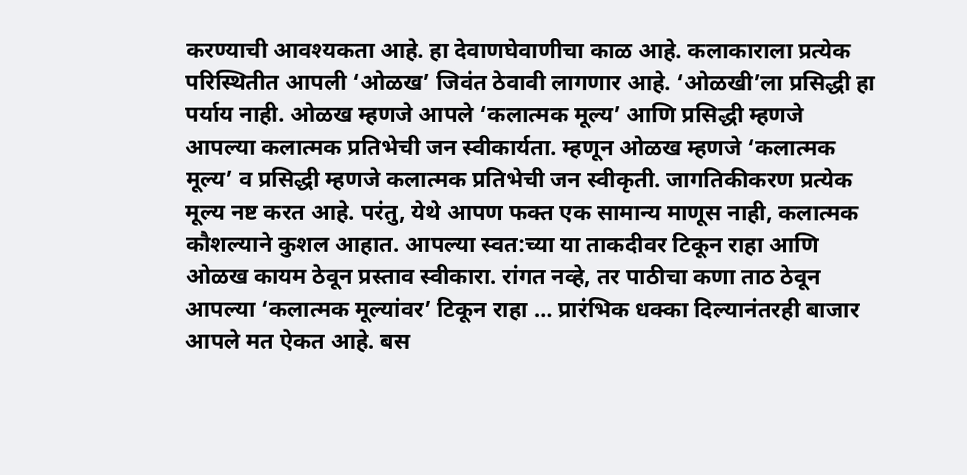करण्याची आवश्यकता आहे. हा देवाणघेवाणीचा काळ आहे. कलाकाराला प्रत्येक परिस्थितीत आपली ‘ओळख’ जिवंत ठेवावी लागणार आहे. ‘ओळखी’ला प्रसिद्धी हा पर्याय नाही. ओळख म्हणजे आपले ‘कलात्मक मूल्य’ आणि प्रसिद्धी म्हणजे आपल्या कलात्मक प्रतिभेची जन स्वीकार्यता. म्हणून ओळख म्हणजे ‘कलात्मक मूल्य’ व प्रसिद्धी म्हणजे कलात्मक प्रतिभेची जन स्वीकृती. जागतिकीकरण प्रत्येक मूल्य नष्ट करत आहे. परंतु, येथे आपण फक्त एक सामान्य माणूस नाही, कलात्मक कौशल्याने कुशल आहात. आपल्या स्वत:च्या या ताकदीवर टिकून राहा आणि ओळख कायम ठेवून प्रस्ताव स्वीकारा. रांगत नव्हे, तर पाठीचा कणा ताठ ठेवून आपल्या ‘कलात्मक मूल्यांवर’ टिकून राहा … प्रारंभिक धक्का दिल्यानंतरही बाजार आपले मत ऐकत आहे. बस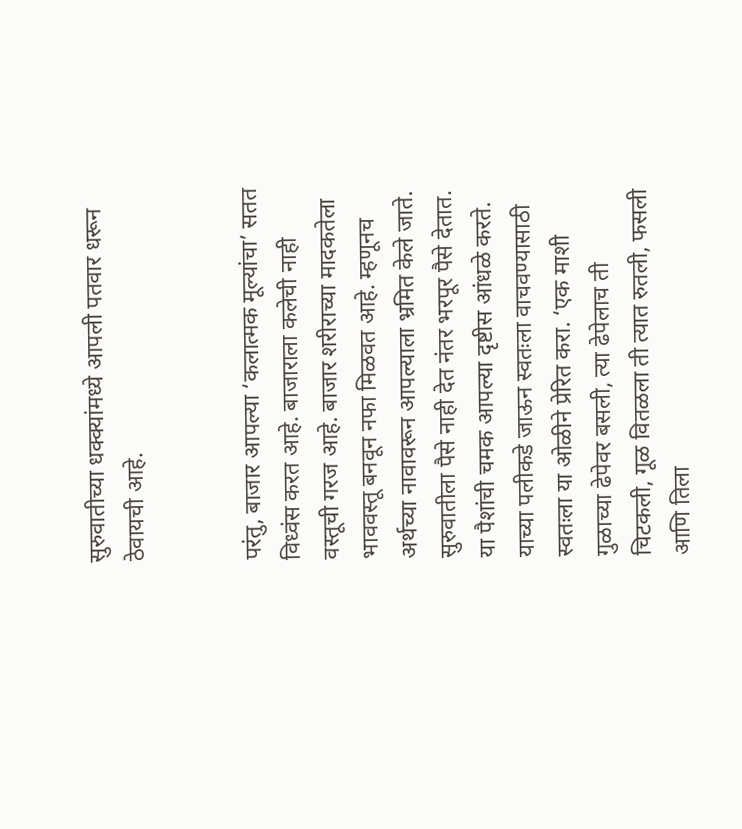सुरुवातीच्या धक्क्यांमध्ये आपली पतवार धरून ठेवायची आहे.


परंतु, बाजार आपल्या ‘कलात्मक मूल्यांचा’ सतत विध्वंस करत आहे. बाजाराला कलेची नाही वस्तूची गरज आहे. बाजार शरीराच्या मादकतेला भाववस्तू बनवून नफा मिळवत आहे. म्हणूनच अर्थच्या नावावरून आपल्याला भ्रमित केले जाते. सुरुवातीला पैसे नाही देत नंतर भरपूर पैसे देतात. या पैशांची चमक आपल्या दृष्टीस आंधळे करते. याच्या पलीकडे जाऊन स्वतःला वाचवण्यासाठी स्वतःला या ओळीने प्रेरित करा. ‘एक माशी गुळाच्या ढेपेवर बसली, त्या ढेपेलाच ती चिटकली, गूळ वितळला ती त्यात रुतली, फसली आणि तिला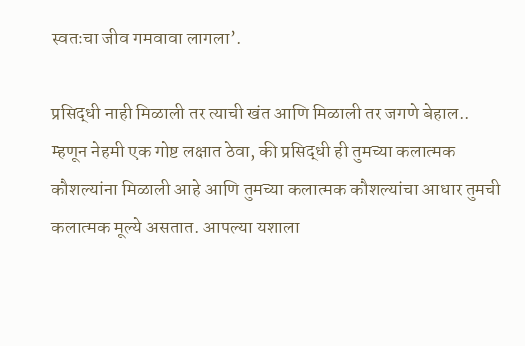स्वतःचा जीव गमवावा लागला’.

प्रसिद्धी नाही मिळाली तर त्याची खंत आणि मिळाली तर जगणे बेहाल.. म्हणून नेहमी एक गोष्ट लक्षात ठेवा, की प्रसिद्धी ही तुमच्या कलात्मक कौशल्यांना मिळाली आहे आणि तुमच्या कलात्मक कौशल्यांचा आधार तुमची कलात्मक मूल्ये असतात. आपल्या यशाला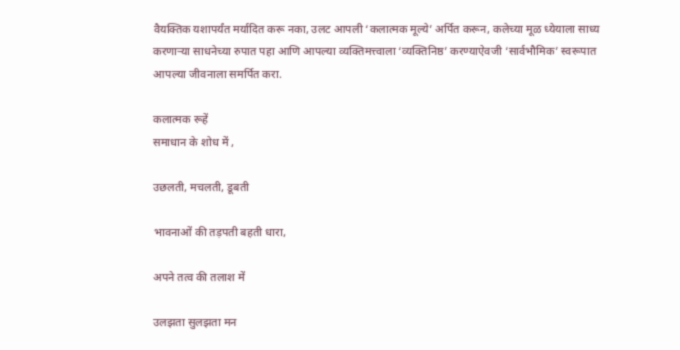वैयक्तिक यशापर्यंत मर्यादित करू नका, उलट आपली ‘कलात्मक मूल्ये’ अर्पित करून, कलेच्या मूळ ध्येयाला साध्य करणार्‍या साधनेच्या रुपात पहा आणि आपल्या व्यक्तिमत्त्वाला ‘व्यक्तिनिष्ठ’ करण्याऐवजी ‘सार्वभौमिक’ स्वरूपात आपल्या जीवनाला समर्पित करा.

कलात्मक रूहें
समाधान के शोध में ,

उछलती, मचलती, डूबती

भावनाओं की तड़पती बहती धारा,

अपने तत्व की तलाश में

उलझता सुलझता मन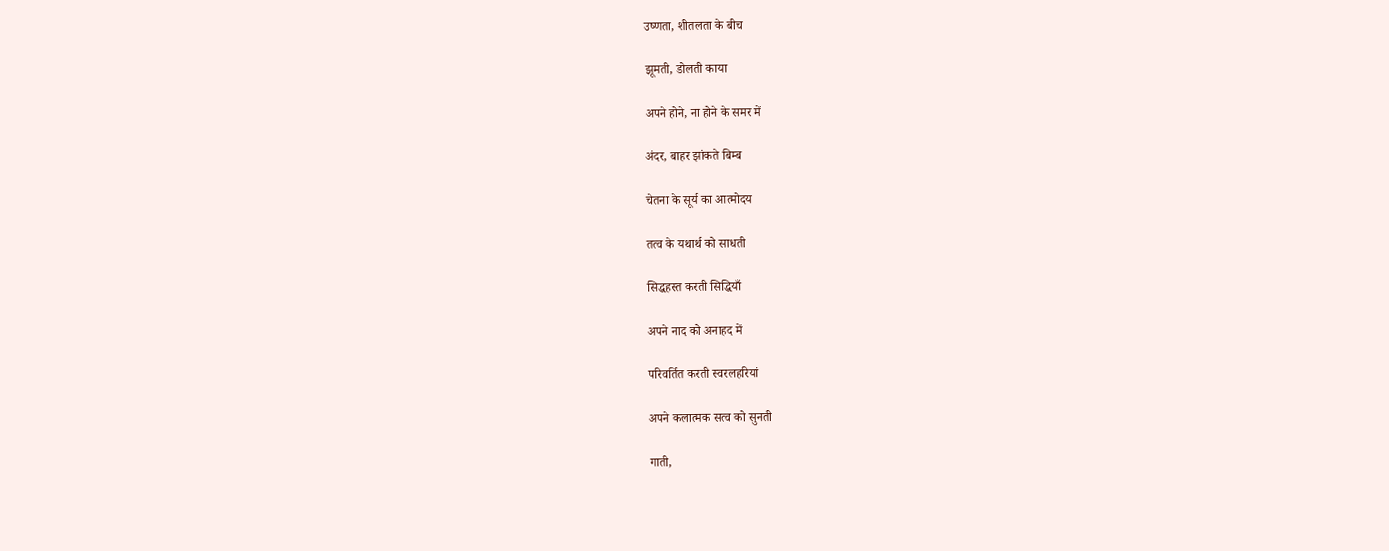उष्णता, शीतलता के बीच

झूमती, डोलती काया

अपने होने, ना होने के समर में

अंदर, बाहर झांकते बिम्ब

चेतना के सूर्य का आत्मोदय

तत्व के यथार्थ को साधती

सिद्धहस्त करती सिद्धियाँ

अपने नाद को अनाहद में

परिवर्तित करती स्वरलहरियां

अपने कलात्मक सत्व को सुनती

गाती,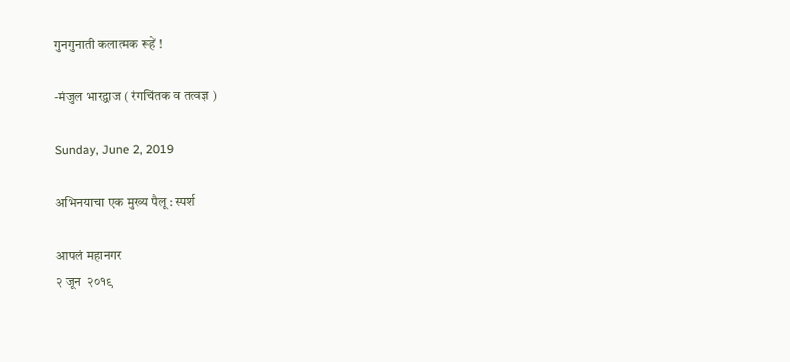गुनगुनाती कलात्मक रूहें !

-मंजुल भारद्वाज ( रंगचिंतक व तत्वज्ञ )

Sunday, June 2, 2019

अभिनयाचा एक मुख्य पैलू : स्पर्श

आपलं महानगर
२ जून  २०१९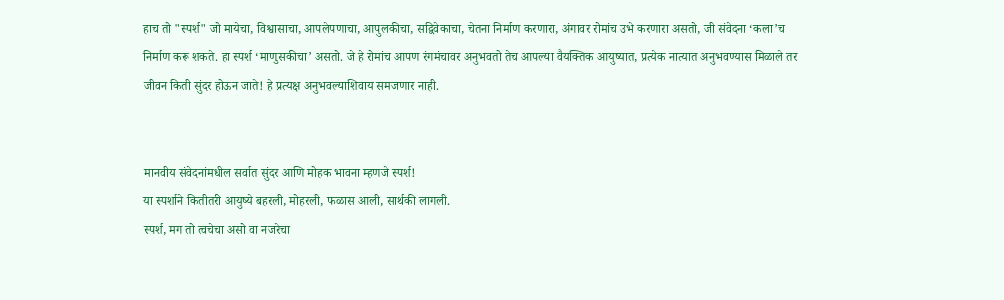हाच तो "स्पर्श" जो मायेचा, विश्वासाचा, आपलेपणाचा, आपुलकीचा, सद्विवेकाचा, चेतना निर्माण करणारा, अंगावर रोमांच उभे करणारा असतो, जी संवेदना ‘कला’च निर्माण करू शकते. हा स्पर्श ‘माणुसकीचा’ असतो. जे हे रोमांच आपण रंगमंचावर अनुभवतो तेच आपल्या वैयक्तिक आयुष्यात, प्रत्येक नात्यात अनुभवण्यास मिळाले तर जीवन किती सुंदर होऊन जाते! हे प्रत्यक्ष अनुभवल्याशिवाय समजणार नाही.


मानवीय संवेदनांमधील सर्वात सुंदर आणि मोहक भावना म्हणजे स्पर्श!
या स्पर्शाने कितीतरी आयुष्ये बहरली, मोहरली, फळास आली, सार्थकी लागली.
स्पर्श, मग तो त्वचेचा असो वा नजरेचा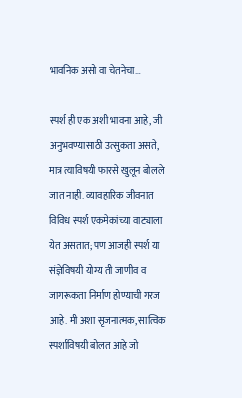भावनिक असो वा चेतनेचा…

स्पर्श ही एक अशी भावना आहे, जी अनुभवण्यासाठी उत्सुकता असते, मात्र त्याविषयी फारसे खुलून बोलले जात नाही. व्यावहारिक जीवनात विविध स्पर्श एकमेकांच्या वाट्याला येत असतात; पण आजही स्पर्श या संज्ञेविषयी योग्य ती जाणीव व जागरूकता निर्माण होण्याची गरज आहे. मी अशा सृजनात्मक, सात्विक स्पर्शाविषयी बोलत आहे जो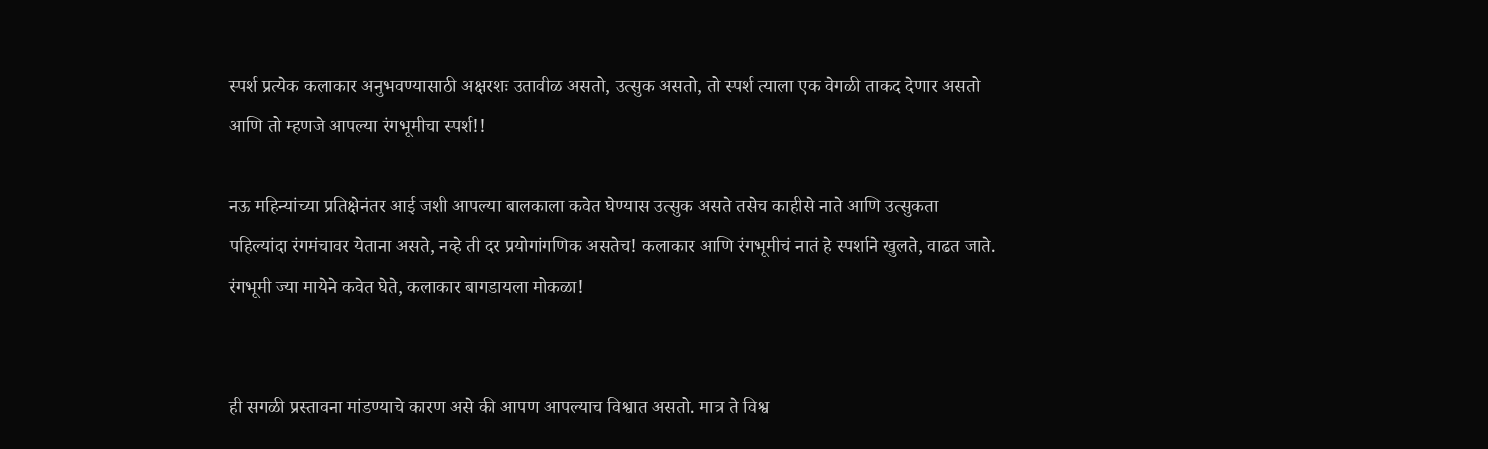स्पर्श प्रत्येक कलाकार अनुभवण्यासाठी अक्षरशः उतावीळ असतो, उत्सुक असतो, तो स्पर्श त्याला एक वेगळी ताकद देणार असतो आणि तो म्हणजे आपल्या रंगभूमीचा स्पर्श!!

नऊ महिन्यांच्या प्रतिक्षेनंतर आई जशी आपल्या बालकाला कवेत घेण्यास उत्सुक असते तसेच काहीसे नाते आणि उत्सुकता पहिल्यांदा रंगमंचावर येताना असते, नव्हे ती दर प्रयोगांगणिक असतेच! कलाकार आणि रंगभूमीचं नातं हे स्पर्शाने खुलते, वाढत जाते. रंगभूमी ज्या मायेने कवेत घेते, कलाकार बागडायला मोकळा!


ही सगळी प्रस्तावना मांडण्याचे कारण असे की आपण आपल्याच विश्वात असतो. मात्र ते विश्व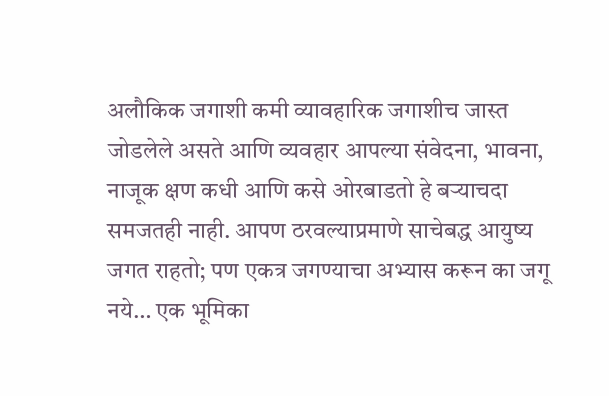अलौकिक जगाशी कमी व्यावहारिक जगाशीच जास्त जोडलेले असते आणि व्यवहार आपल्या संवेदना, भावना, नाजूक क्षण कधी आणि कसे ओरबाडतो हे बर्‍याचदा समजतही नाही. आपण ठरवल्याप्रमाणे साचेबद्ध आयुष्य जगत राहतो; पण एकत्र जगण्याचा अभ्यास करून का जगू नये… एक भूमिका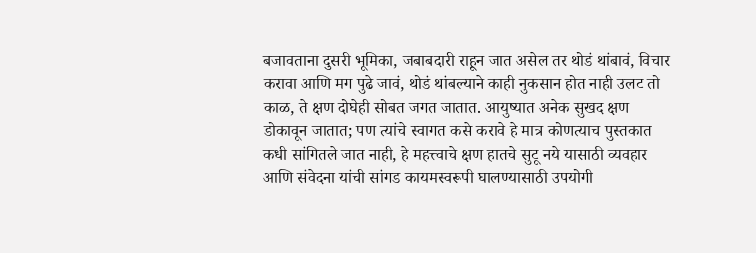बजावताना दुसरी भूमिका, जबाबदारी राहून जात असेल तर थोडं थांबावं, विचार करावा आणि मग पुढे जावं, थोडं थांबल्याने काही नुकसान होत नाही उलट तो काळ, ते क्षण दोघेही सोबत जगत जातात. आयुष्यात अनेक सुखद क्षण डोकावून जातात; पण त्यांचे स्वागत कसे करावे हे मात्र कोणत्याच पुस्तकात कधी सांगितले जात नाही, हे महत्त्वाचे क्षण हातचे सुटू नये यासाठी व्यवहार आणि संवेदना यांची सांगड कायमस्वरूपी घालण्यासाठी उपयोगी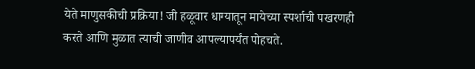येते माणुसकीची प्रक्रिया! जी हळूवार धाग्यातून मायेच्या स्पर्शाची पखरणही करते आणि मुळात त्याची जाणीव आपल्यापर्यंत पोहचते.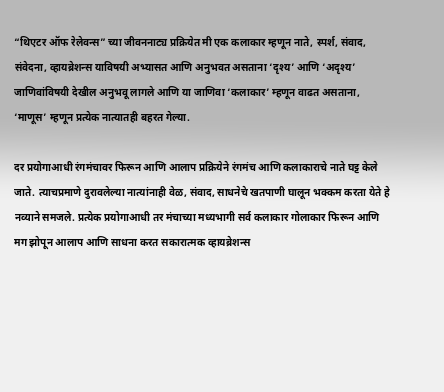“थिएटर ऑफ रेलेवन्स” च्या जीवननाट्य प्रक्रियेत मी एक कलाकार म्हणून नाते, स्पर्श, संवाद, संवेदना, व्हायब्रेशन्स याविषयी अभ्यासत आणि अनुभवत असताना ‘दृश्य’ आणि ‘अदृश्य’ जाणिवांविषयी देखील अनुभवू लागले आणि या जाणिवा ‘कलाकार’ म्हणून वाढत असताना, ‘माणूस’ म्हणून प्रत्येक नात्यातही बहरत गेल्या.

दर प्रयोगाआधी रंगमंचावर फिरून आणि आलाप प्रक्रियेने रंगमंच आणि कलाकाराचे नाते घट्ट केले जाते. त्याचप्रमाणे दुरावलेल्या नात्यांनाही वेळ, संवाद, साधनेचे खतपाणी घालून भक्कम करता येते हे नव्याने समजले. प्रत्येक प्रयोगाआधी तर मंचाच्या मध्यभागी सर्व कलाकार गोलाकार फिरून आणि मग झोपून आलाप आणि साधना करत सकारात्मक व्हायब्रेशन्स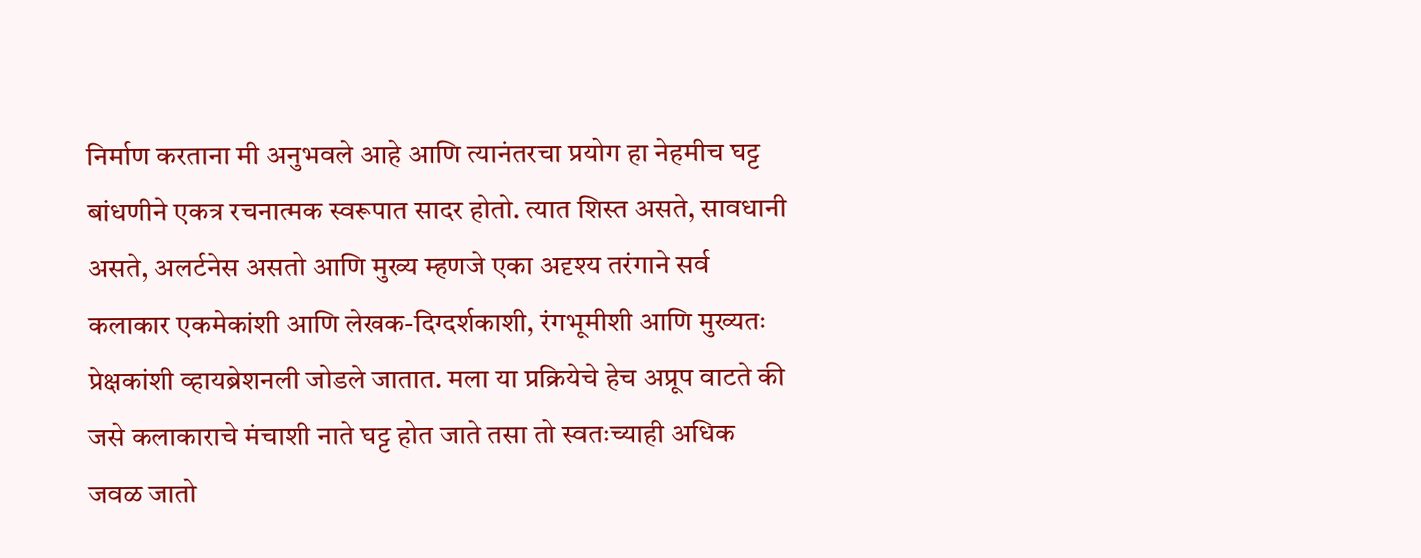निर्माण करताना मी अनुभवले आहे आणि त्यानंतरचा प्रयोग हा नेहमीच घट्ट बांधणीने एकत्र रचनात्मक स्वरूपात सादर होतो. त्यात शिस्त असते, सावधानी असते, अलर्टनेस असतो आणि मुख्य म्हणजे एका अदृश्य तरंगाने सर्व कलाकार एकमेकांशी आणि लेखक-दिग्दर्शकाशी, रंगभूमीशी आणि मुख्यतः प्रेक्षकांशी व्हायब्रेशनली जोडले जातात. मला या प्रक्रियेचे हेच अप्रूप वाटते की जसे कलाकाराचे मंचाशी नाते घट्ट होत जाते तसा तो स्वतःच्याही अधिक जवळ जातो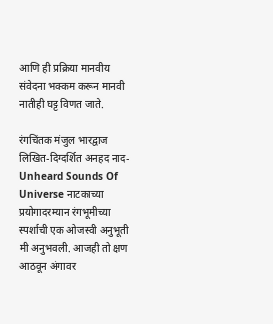आणि ही प्रक्रिया मानवीय संवेदना भक्कम करून मानवी नातीही घट्ट विणत जाते.

रंगचिंतक मंजुल भारद्वाज लिखित-दिग्दर्शित अनहद नाद- Unheard Sounds Of Universe नाटकाच्या प्रयोगादरम्यान रंगभूमीच्या स्पर्शाची एक ओजस्वी अनुभूती मी अनुभवली. आजही तो क्षण आठवून अंगावर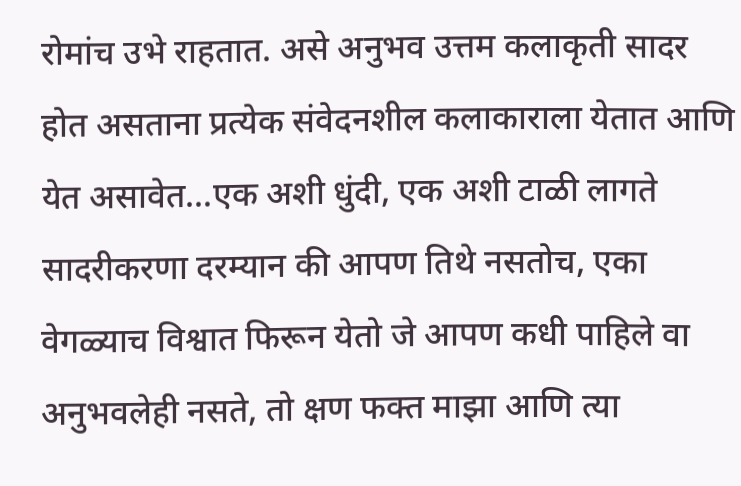रोमांच उभे राहतात. असे अनुभव उत्तम कलाकृती सादर होत असताना प्रत्येक संवेदनशील कलाकाराला येतात आणि येत असावेत…एक अशी धुंदी, एक अशी टाळी लागते सादरीकरणा दरम्यान की आपण तिथे नसतोच, एका वेगळ्याच विश्वात फिरून येतो जे आपण कधी पाहिले वा अनुभवलेही नसते, तो क्षण फक्त माझा आणि त्या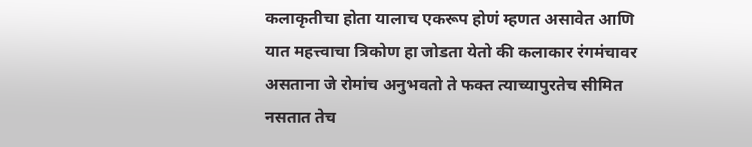कलाकृतीचा होता यालाच एकरूप होणं म्हणत असावेत आणि यात महत्त्वाचा त्रिकोण हा जोडता येतो की कलाकार रंगमंचावर असताना जे रोमांच अनुभवतो ते फक्त त्याच्यापुरतेच सीमित नसतात तेच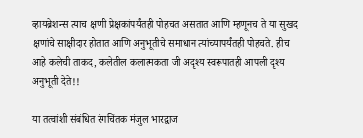व्हायब्रेशन्स त्याच क्षणी प्रेक्षकांपर्यंतही पोहचत असतात आणि म्हणूनच ते या सुखद क्षणांचे साक्षीदार होतात आणि अनुभूतीचे समाधान त्यांच्यापर्यंतही पोहचते. हीच आहे कलेची ताकद, कलेतील कलात्मकता जी अदृश्य स्वरूपातही आपली दृश्य अनुभूती देते!!

या तत्वांशी संबंधित रंगचिंतक मंजुल भारद्वाज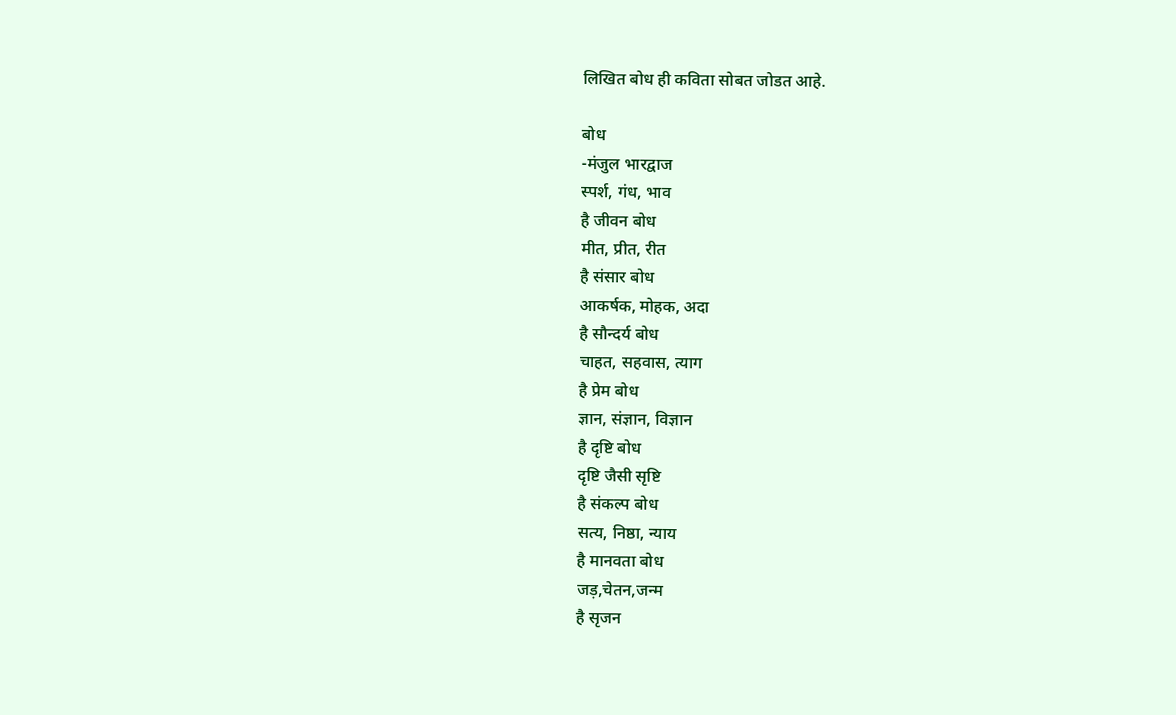लिखित बोध ही कविता सोबत जोडत आहे.

बोध
-मंजुल भारद्वाज
स्पर्श, गंध, भाव
है जीवन बोध
मीत, प्रीत, रीत
है संसार बोध
आकर्षक, मोहक, अदा
है सौन्दर्य बोध
चाहत, सहवास, त्याग
है प्रेम बोध
ज्ञान, संज्ञान, विज्ञान
है दृष्टि बोध
दृष्टि जैसी सृष्टि
है संकल्प बोध
सत्य, निष्ठा, न्याय
है मानवता बोध
जड़,चेतन,जन्म
है सृजन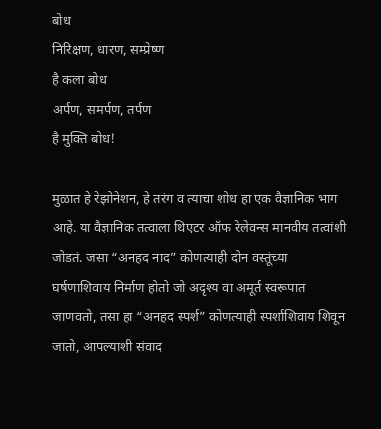बोध
निरिक्षण, धारण, सम्प्रेष्ण
है कला बोध
अर्पण, समर्पण, तर्पण
है मुक्ति बोध!

मुळात हे रेझोनेशन, हे तरंग व त्याचा शोध हा एक वैज्ञानिक भाग आहे. या वैज्ञानिक तत्वाला थिएटर ऑफ रेलेवन्स मानवीय तत्वांशी जोडतं. जसा “अनहद नाद” कोणत्याही दोन वस्तूंच्या घर्षणाशिवाय निर्माण होतो जो अदृश्य वा अमूर्त स्वरूपात जाणवतो, तसा हा “अनहद स्पर्श” कोणत्याही स्पर्शाशिवाय शिवून जातो, आपल्याशी संवाद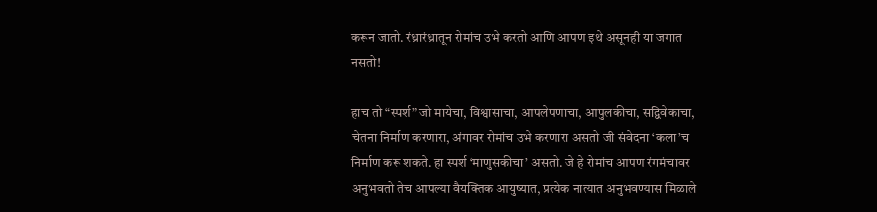करून जातो. रंध्रारंध्रातून रोमांच उभे करतो आणि आपण इथे असूनही या जगात नसतो!

हाच तो “स्पर्श” जो मायेचा, विश्वासाचा, आपलेपणाचा, आपुलकीचा, सद्विवेकाचा, चेतना निर्माण करणारा, अंगावर रोमांच उभे करणारा असतो जी संवेदना ‘कला’च निर्माण करू शकते. हा स्पर्श ‘माणुसकीचा’ असतो. जे हे रोमांच आपण रंगमंचावर अनुभवतो तेच आपल्या वैयक्तिक आयुष्यात, प्रत्येक नात्यात अनुभवण्यास मिळाले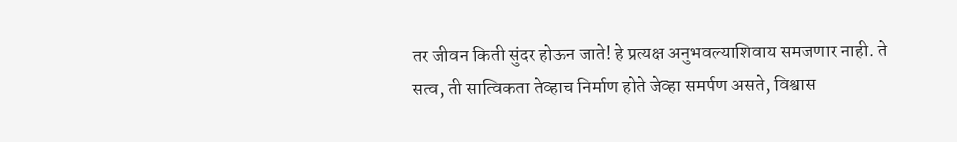तर जीवन किती सुंदर होऊन जाते! हे प्रत्यक्ष अनुभवल्याशिवाय समजणार नाही. ते सत्व, ती सात्विकता तेव्हाच निर्माण होते जेव्हा समर्पण असते, विश्वास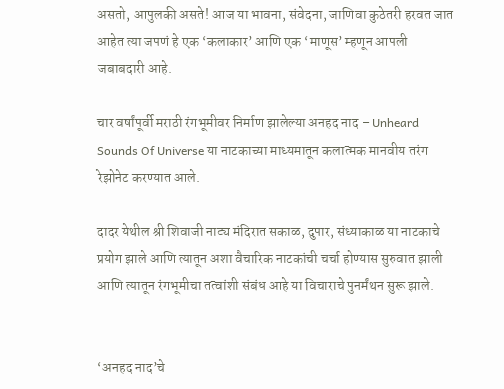असतो, आपुलकी असते! आज या भावना, संवेदना, जाणिवा कुठेतरी हरवत जात आहेत त्या जपणं हे एक ‘कलाकार’ आणि एक ‘माणूस’ म्हणून आपली जबाबदारी आहे.

चार वर्षांपूर्वी मराठी रंगभूमीवर निर्माण झालेल्या अनहद नाद – Unheard Sounds Of Universe या नाटकाच्या माध्यमातून कलात्मक मानवीय तरंग रेझोनेट करण्यात आले.

दादर येथील श्री शिवाजी नाट्य मंदिरात सकाळ, दुपार, संध्याकाळ या नाटकाचे प्रयोग झाले आणि त्यातून अशा वैचारिक नाटकांची चर्चा होण्यास सुरुवात झाली आणि त्यातून रंगभूमीचा तत्वांशी संबंध आहे या विचाराचे पुनर्मंथन सुरू झाले.


‘अनहद नाद’चे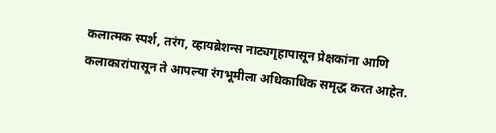कलात्मक स्पर्श, तरंग, व्हायब्रेशन्स नाट्यगृहापासून प्रेक्षकांना आणि कलाकारांपासून ते आपल्या रंगभूमीला अधिकाधिक समृद्ध करत आहेत.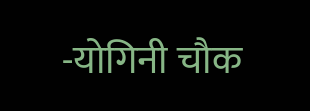-योगिनी चौक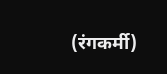(रंगकर्मी)